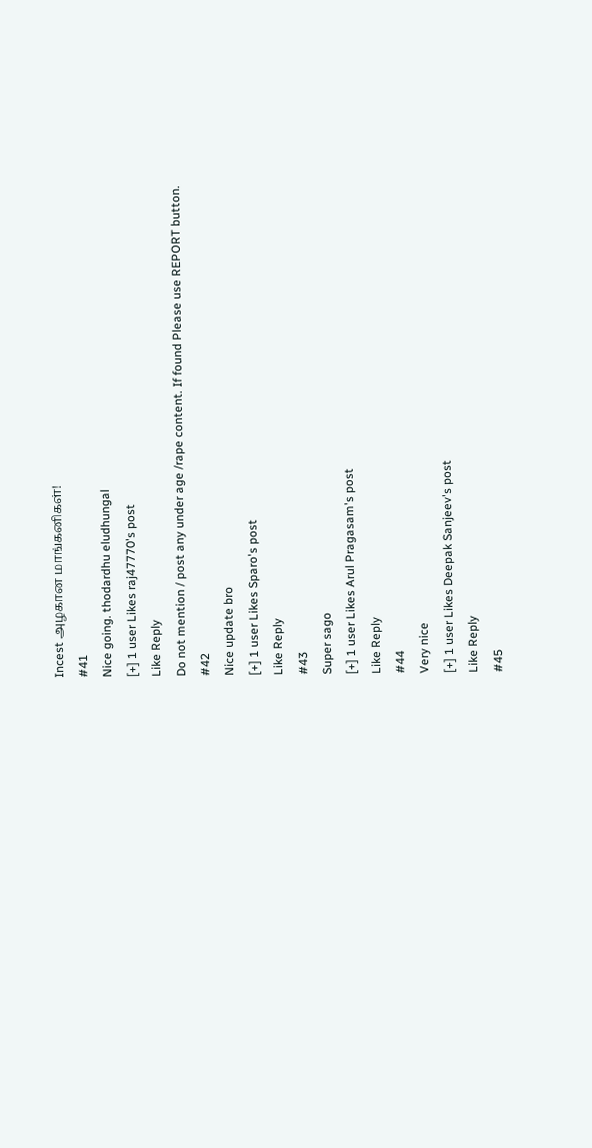Incest அழகான மாங்கனிகள்!
#41
Nice going. thodardhu eludhungal
[+] 1 user Likes raj47770's post
Like Reply
Do not mention / post any under age /rape content. If found Please use REPORT button.
#42
Nice update bro
[+] 1 user Likes Sparo's post
Like Reply
#43
Super sago
[+] 1 user Likes Arul Pragasam's post
Like Reply
#44
Very nice
[+] 1 user Likes Deepak Sanjeev's post
Like Reply
#45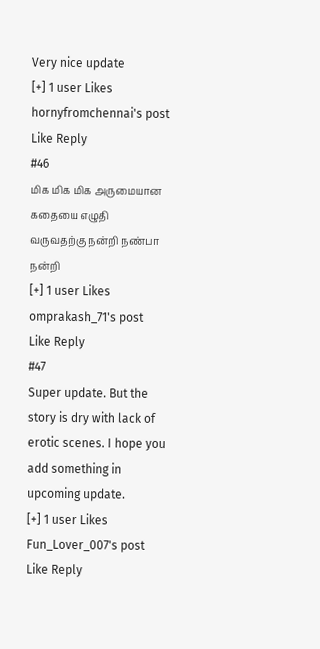Very nice update
[+] 1 user Likes hornyfromchennai's post
Like Reply
#46
மிக மிக மிக அருமையான கதையை எழுதி வருவதற்கு நன்றி நண்பா நன்றி
[+] 1 user Likes omprakash_71's post
Like Reply
#47
Super update. But the story is dry with lack of erotic scenes. I hope you add something in upcoming update.
[+] 1 user Likes Fun_Lover_007's post
Like Reply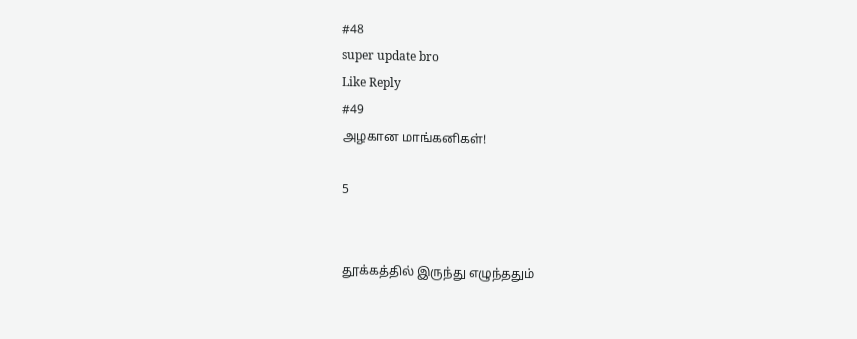#48
super update bro
Like Reply
#49
அழகான மாங்கனிகள்!

5


தூக்கத்தில் இருந்து எழுந்ததும்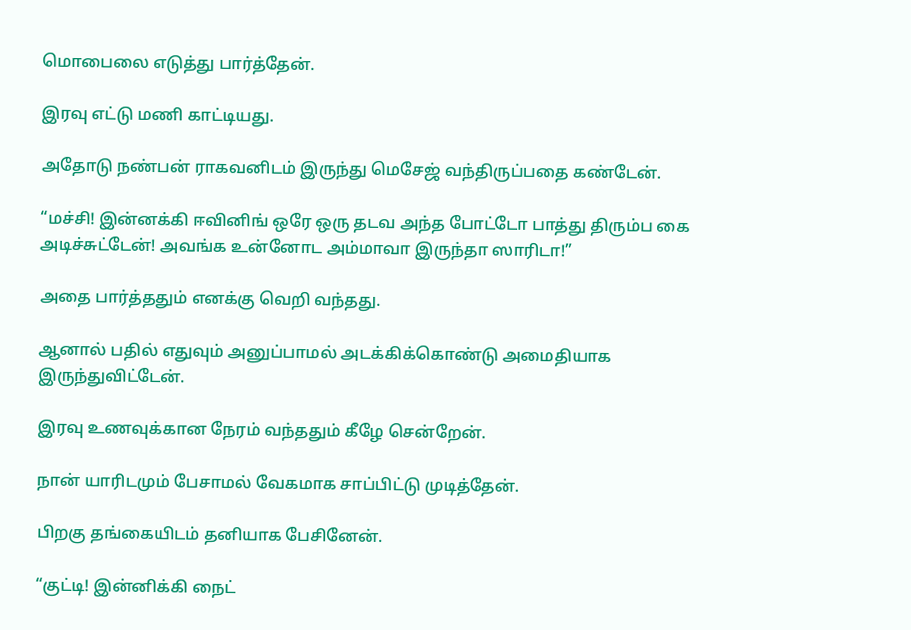மொபைலை எடுத்து பார்த்தேன்.

இரவு எட்டு மணி காட்டியது.

அதோடு நண்பன் ராகவனிடம் இருந்து மெசேஜ் வந்திருப்பதை கண்டேன்.

“மச்சி! இன்னக்கி ஈவினிங் ஒரே ஒரு தடவ அந்த போட்டோ பாத்து திரும்ப கை அடிச்சுட்டேன்! அவங்க உன்னோட அம்மாவா இருந்தா ஸாரிடா!”

அதை பார்த்ததும் எனக்கு வெறி வந்தது.

ஆனால் பதில் எதுவும் அனுப்பாமல் அடக்கிக்கொண்டு அமைதியாக இருந்துவிட்டேன்.

இரவு உணவுக்கான நேரம் வந்ததும் கீழே சென்றேன்.

நான் யாரிடமும் பேசாமல் வேகமாக சாப்பிட்டு முடித்தேன்.

பிறகு தங்கையிடம் தனியாக பேசினேன்.

“குட்டி! இன்னிக்கி நைட்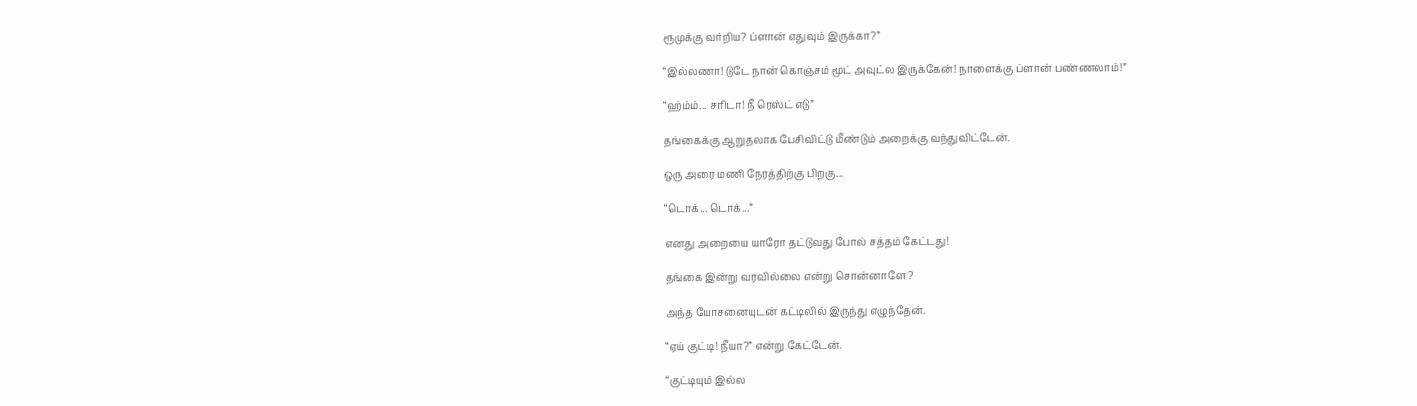ரூமுக்கு வர்றிய? ப்ளான் எதுவும் இருக்கா?”

“இல்லணா! டுடே நான் கொஞ்சம் மூட் அவுட்ல இருக்கேன்! நாளைக்கு ப்ளான் பண்ணலாம்!”

“ஹ்ம்ம்... சரிடா! நீ ரெஸ்ட் எடு”

தங்கைக்கு ஆறுதலாக பேசிவிட்டு மீண்டும் அறைக்கு வந்துவிட்டேன்.

ஒரு அரை மணி நேரத்திற்கு பிறகு...

“டொக்... டொக்...”

எனது அறையை யாரோ தட்டுவது போல் சத்தம் கேட்டது!

தங்கை இன்று வரவில்லை என்று சொன்னாளே?

அந்த யோசனையுடன் கட்டிலில் இருந்து எழுந்தேன்.

“ஏய் குட்டி! நீயா?” என்று கேட்டேன்.

“குட்டியும் இல்ல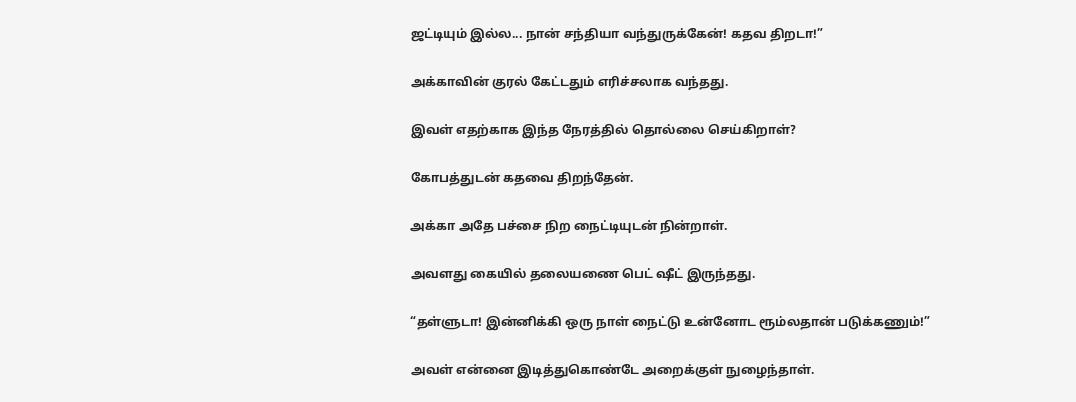ஜட்டியும் இல்ல... நான் சந்தியா வந்துருக்கேன்! கதவ திறடா!”

அக்காவின் குரல் கேட்டதும் எரிச்சலாக வந்தது.

இவள் எதற்காக இந்த நேரத்தில் தொல்லை செய்கிறாள்?

கோபத்துடன் கதவை திறந்தேன்.

அக்கா அதே பச்சை நிற நைட்டியுடன் நின்றாள்.

அவளது கையில் தலையணை பெட் ஷீட் இருந்தது.

“தள்ளுடா! இன்னிக்கி ஒரு நாள் நைட்டு உன்னோட ரூம்லதான் படுக்கணும்!”

அவள் என்னை இடித்துகொண்டே அறைக்குள் நுழைந்தாள்.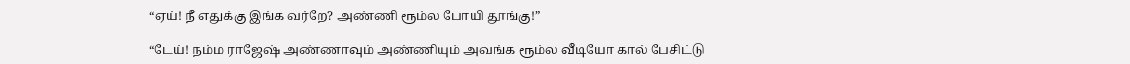“ஏய்! நீ எதுக்கு இங்க வர்றே? அண்ணி ரூம்ல போயி தூங்கு!”

“டேய்! நம்ம ராஜேஷ் அண்ணாவும் அண்ணியும் அவங்க ரூம்ல வீடியோ கால் பேசிட்டு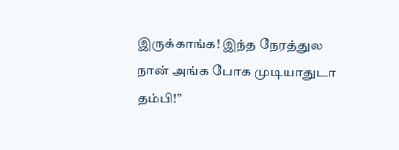இருக்காங்க! இந்த நேரத்துல நான் அங்க போக முடியாதுடா தம்பி!”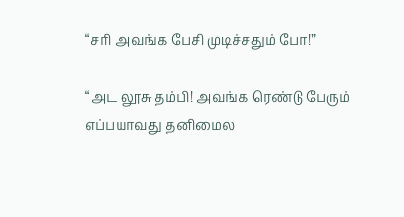“சரி அவங்க பேசி முடிச்சதும் போ!”

“அட லூசு தம்பி! அவங்க ரெண்டு பேரும் எப்பயாவது தனிமைல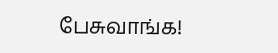பேசுவாங்க!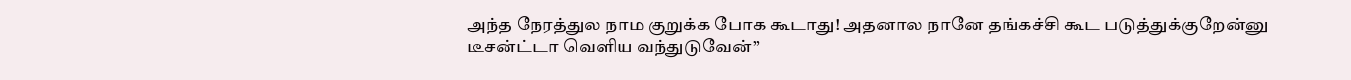அந்த நேரத்துல நாம குறுக்க போக கூடாது! அதனால நானே தங்கச்சி கூட படுத்துக்குறேன்னு டீசன்ட்டா வெளிய வந்துடுவேன்”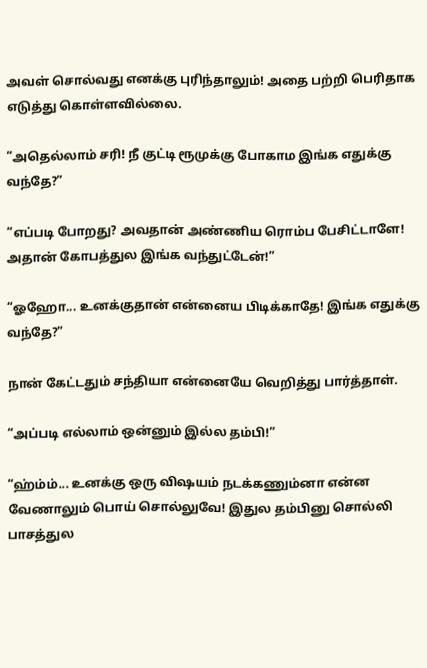அவள் சொல்வது எனக்கு புரிந்தாலும்! அதை பற்றி பெரிதாக எடுத்து கொள்ளவில்லை.

“அதெல்லாம் சரி! நீ குட்டி ரூமுக்கு போகாம இங்க எதுக்கு வந்தே?”

“எப்படி போறது? அவதான் அண்ணிய ரொம்ப பேசிட்டாளே! அதான் கோபத்துல இங்க வந்துட்டேன்!”

“ஓஹோ... உனக்குதான் என்னைய பிடிக்காதே! இங்க எதுக்கு வந்தே?”

நான் கேட்டதும் சந்தியா என்னையே வெறித்து பார்த்தாள்.

“அப்படி எல்லாம் ஒன்னும் இல்ல தம்பி!”

“ஹ்ம்ம்... உனக்கு ஒரு விஷயம் நடக்கணும்னா என்ன வேணாலும் பொய் சொல்லுவே! இதுல தம்பினு சொல்லி பாசத்துல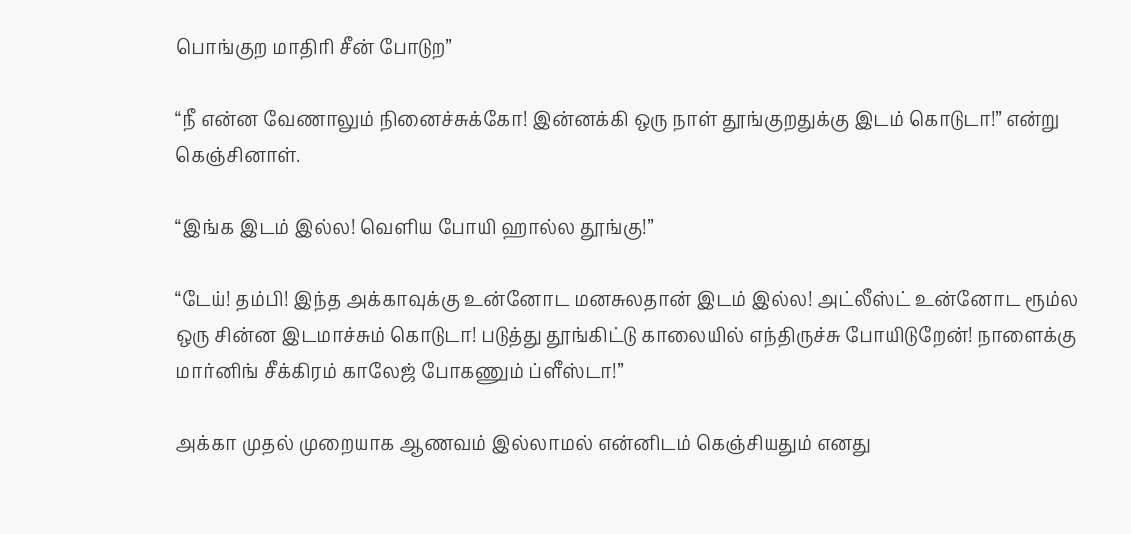பொங்குற மாதிரி சீன் போடுற”

“நீ என்ன வேணாலும் நினைச்சுக்கோ! இன்னக்கி ஒரு நாள் தூங்குறதுக்கு இடம் கொடுடா!” என்று கெஞ்சினாள்.

“இங்க இடம் இல்ல! வெளிய போயி ஹால்ல தூங்கு!”

“டேய்! தம்பி! இந்த அக்காவுக்கு உன்னோட மனசுலதான் இடம் இல்ல! அட்லீஸ்ட் உன்னோட ரூம்ல ஒரு சின்ன இடமாச்சும் கொடுடா! படுத்து தூங்கிட்டு காலையில் எந்திருச்சு போயிடுறேன்! நாளைக்கு மார்னிங் சீக்கிரம் காலேஜ் போகணும் ப்ளீஸ்டா!”

அக்கா முதல் முறையாக ஆணவம் இல்லாமல் என்னிடம் கெஞ்சியதும் எனது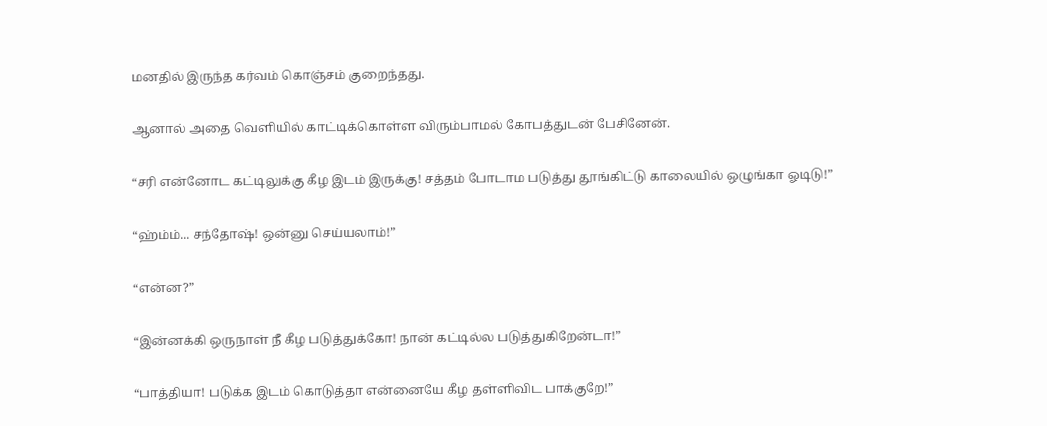மனதில் இருந்த கர்வம் கொஞ்சம் குறைந்தது.

ஆனால் அதை வெளியில் காட்டிக்கொள்ள விரும்பாமல் கோபத்துடன் பேசினேன்.

“சரி என்னோட கட்டிலுக்கு கீழ இடம் இருக்கு! சத்தம் போடாம படுத்து தூங்கிட்டு காலையில் ஒழுங்கா ஓடிடு!”

“ஹ்ம்ம்... சந்தோஷ்! ஒன்னு செய்யலாம்!”

“என்ன?”

“இன்னக்கி ஒருநாள் நீ கீழ படுத்துக்கோ! நான் கட்டில்ல படுத்துகிறேன்டா!”

“பாத்தியா! படுக்க இடம் கொடுத்தா என்னையே கீழ தள்ளிவிட பாக்குறே!”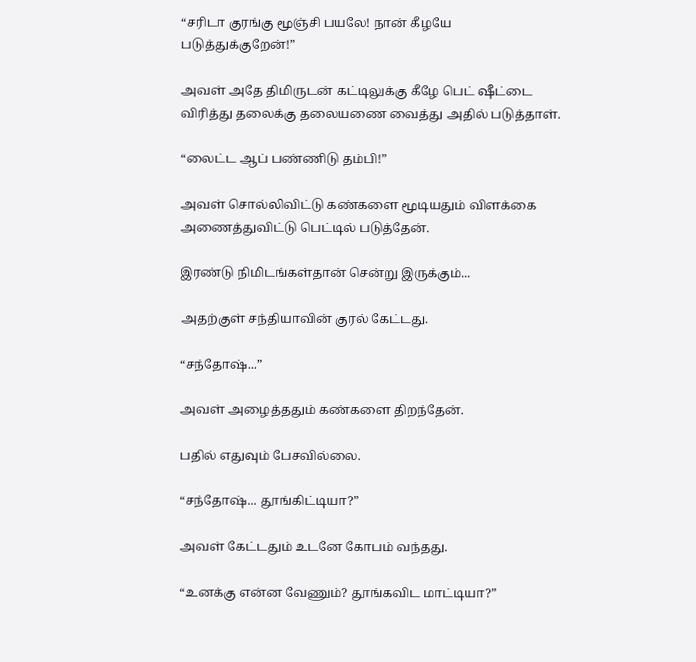“சரிடா குரங்கு மூஞ்சி பயலே! நான் கீழயே படுத்துக்குறேன்!”

அவள் அதே திமிருடன் கட்டிலுக்கு கீழே பெட் ஷீட்டை விரித்து தலைக்கு தலையணை வைத்து அதில் படுத்தாள்.

“லைட்ட ஆப் பண்ணிடு தம்பி!”

அவள் சொல்லிவிட்டு கண்களை மூடியதும் விளக்கை அணைத்துவிட்டு பெட்டில் படுத்தேன்.

இரண்டு நிமிடங்கள்தான் சென்று இருக்கும்...

அதற்குள் சந்தியாவின் குரல் கேட்டது.

“சந்தோஷ்...”

அவள் அழைத்ததும் கண்களை திறந்தேன்.

பதில் எதுவும் பேசவில்லை.

“சந்தோஷ்... தூங்கிட்டியா?”

அவள் கேட்டதும் உடனே கோபம் வந்தது.

“உனக்கு என்ன வேணும்? தூங்கவிட மாட்டியா?”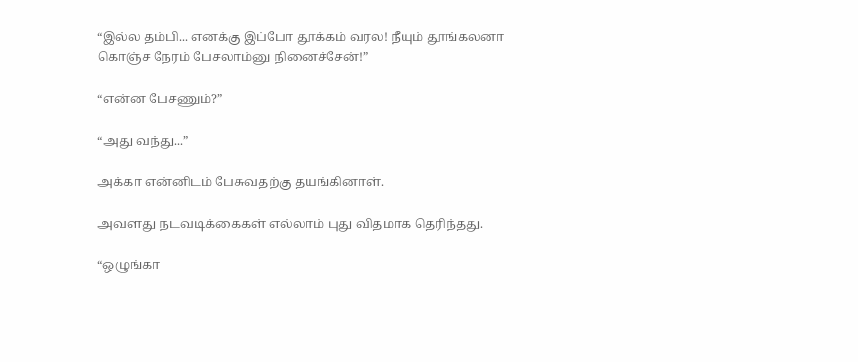“இல்ல தம்பி... எனக்கு இப்போ தூக்கம் வரல! நீயும் தூங்கலனா கொஞ்ச நேரம் பேசலாம்னு நினைச்சேன்!”

“என்ன பேசணும்?”

“அது வந்து...”

அக்கா என்னிடம் பேசுவதற்கு தயங்கினாள்.

அவளது நடவடிக்கைகள் எல்லாம் புது விதமாக தெரிந்தது.

“ஒழுங்கா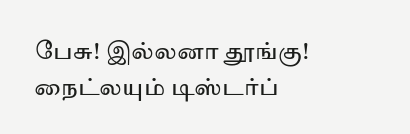பேசு! இல்லனா தூங்கு! நைட்லயும் டிஸ்டர்ப்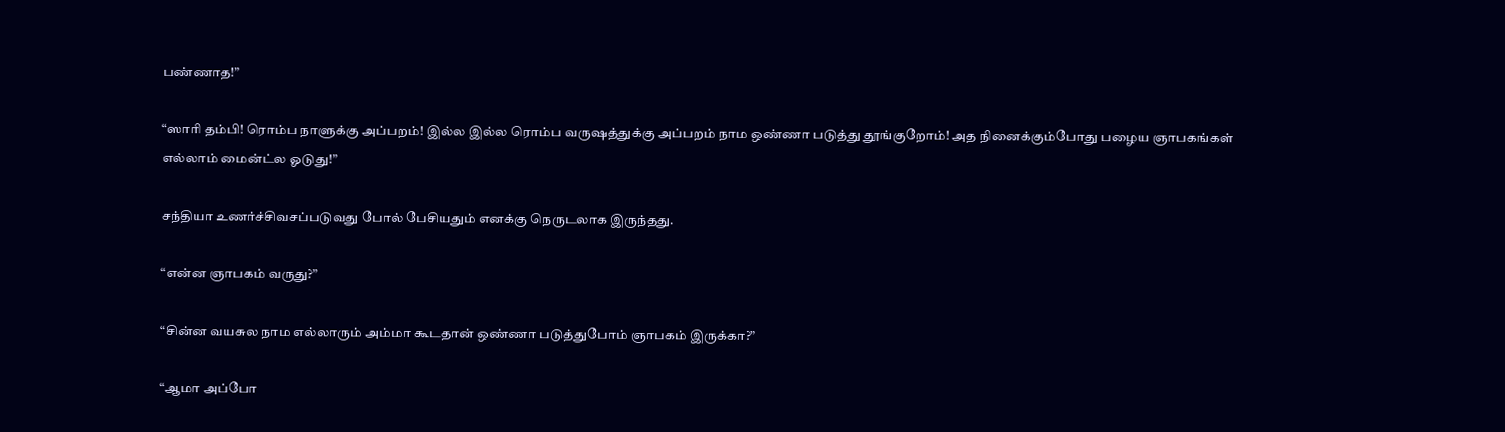பண்ணாத!”

“ஸாரி தம்பி! ரொம்ப நாளுக்கு அப்பறம்! இல்ல இல்ல ரொம்ப வருஷத்துக்கு அப்பறம் நாம ஒண்ணா படுத்து தூங்குறோம்! அத நினைக்கும்போது பழைய ஞாபகங்கள் எல்லாம் மைன்ட்ல ஓடுது!”

சந்தியா உணர்ச்சிவசப்படுவது போல் பேசியதும் எனக்கு நெருடலாக இருந்தது.

“என்ன ஞாபகம் வருது?”

“சின்ன வயசுல நாம எல்லாரும் அம்மா கூடதான் ஒண்ணா படுத்துபோம் ஞாபகம் இருக்கா?”

“ஆமா அப்போ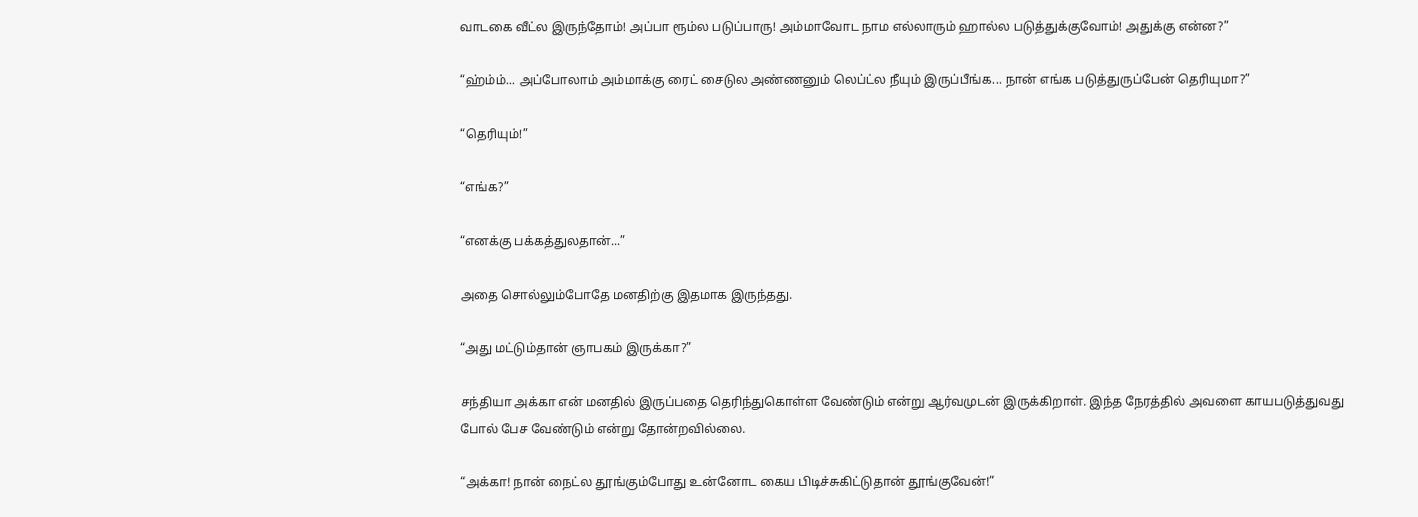வாடகை வீட்ல இருந்தோம்! அப்பா ரூம்ல படுப்பாரு! அம்மாவோட நாம எல்லாரும் ஹால்ல படுத்துக்குவோம்! அதுக்கு என்ன?”

“ஹ்ம்ம்... அப்போலாம் அம்மாக்கு ரைட் சைடுல அண்ணனும் லெப்ட்ல நீயும் இருப்பீங்க... நான் எங்க படுத்துருப்பேன் தெரியுமா?”

“தெரியும்!”

“எங்க?”

“எனக்கு பக்கத்துலதான்...”

அதை சொல்லும்போதே மனதிற்கு இதமாக இருந்தது.

“அது மட்டும்தான் ஞாபகம் இருக்கா?”

சந்தியா அக்கா என் மனதில் இருப்பதை தெரிந்துகொள்ள வேண்டும் என்று ஆர்வமுடன் இருக்கிறாள். இந்த நேரத்தில் அவளை காயபடுத்துவது போல் பேச வேண்டும் என்று தோன்றவில்லை.

“அக்கா! நான் நைட்ல தூங்கும்போது உன்னோட கைய பிடிச்சுகிட்டுதான் தூங்குவேன்!”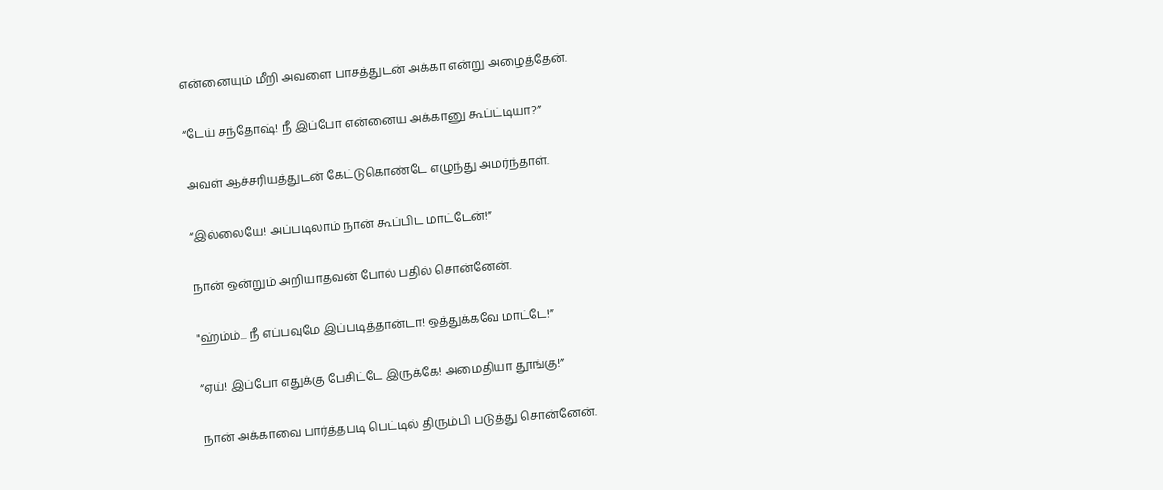என்னையும் மீறி அவளை பாசத்துடன் அக்கா என்று அழைத்தேன்.

“டேய் சந்தோஷ்! நீ இப்போ என்னைய அக்கானு கூப்ட்டியா?”

அவள் ஆச்சரியத்துடன் கேட்டுகொண்டே எழுந்து அமர்ந்தாள்.

“இல்லையே! அப்படிலாம் நான் கூப்பிட மாட்டேன்!”

நான் ஒன்றும் அறியாதவன் போல் பதில் சொன்னேன்.

"ஹ்ம்ம்... நீ எப்பவுமே இப்படித்தான்டா! ஒத்துக்கவே மாட்டே!”

“ஏய்! இப்போ எதுக்கு பேசிட்டே இருக்கே! அமைதியா தூங்கு!”

நான் அக்காவை பார்த்தபடி பெட்டில் திரும்பி படுத்து சொன்னேன்.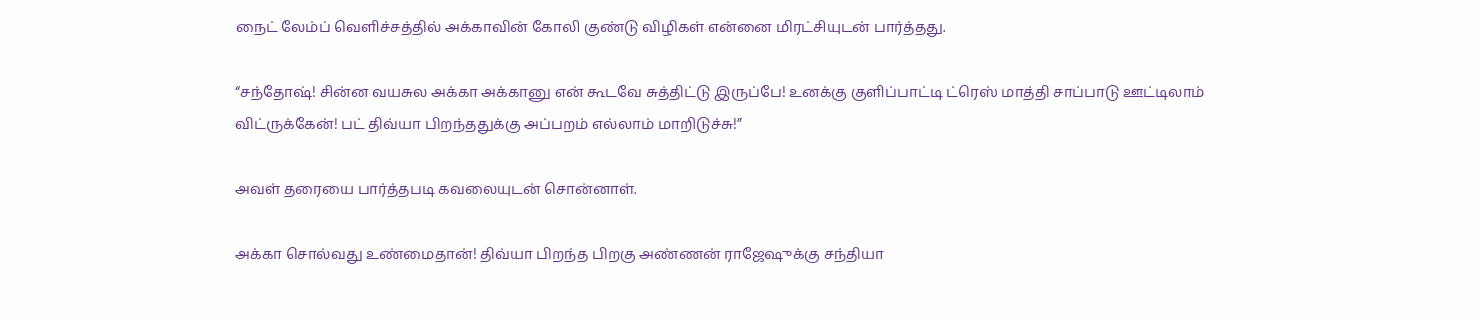நைட் லேம்ப் வெளிச்சத்தில் அக்காவின் கோலி குண்டு விழிகள் என்னை மிரட்சியுடன் பார்த்தது.

“சந்தோஷ்! சின்ன வயசுல அக்கா அக்கானு என் கூடவே சுத்திட்டு இருப்பே! உனக்கு குளிப்பாட்டி ட்ரெஸ் மாத்தி சாப்பாடு ஊட்டிலாம் விட்ருக்கேன்! பட் திவ்யா பிறந்ததுக்கு அப்பறம் எல்லாம் மாறிடுச்சு!”

அவள் தரையை பார்த்தபடி கவலையுடன் சொன்னாள்.

அக்கா சொல்வது உண்மைதான்! திவ்யா பிறந்த பிறகு அண்ணன் ராஜேஷுக்கு சந்தியா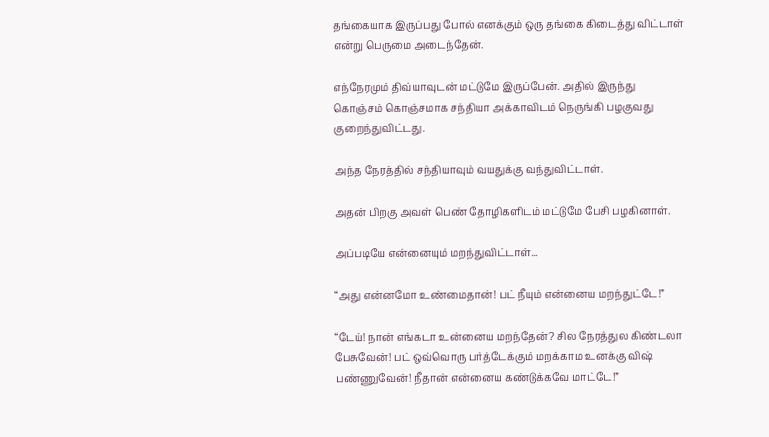தங்கையாக இருப்பது போல் எனக்கும் ஒரு தங்கை கிடைத்து விட்டாள் என்று பெருமை அடைந்தேன்.

எந்நேரமும் திவ்யாவுடன் மட்டுமே இருப்பேன். அதில் இருந்து கொஞ்சம் கொஞ்சமாக சந்தியா அக்காவிடம் நெருங்கி பழகுவது குறைந்துவிட்டது.

அந்த நேரத்தில் சந்தியாவும் வயதுக்கு வந்துவிட்டாள்.

அதன் பிறகு அவள் பெண் தோழிகளிடம் மட்டுமே பேசி பழகினாள்.

அப்படியே என்னையும் மறந்துவிட்டாள்...

“அது என்னமோ உண்மைதான்! பட் நீயும் என்னைய மறந்துட்டே!”

“டேய்! நான் எங்கடா உன்னைய மறந்தேன்? சில நேரத்துல கிண்டலா பேசுவேன்! பட் ஒவ்வொரு பர்த்டேக்கும் மறக்காம உனக்கு விஷ் பண்ணுவேன்! நீதான் என்னைய கண்டுக்கவே மாட்டே!”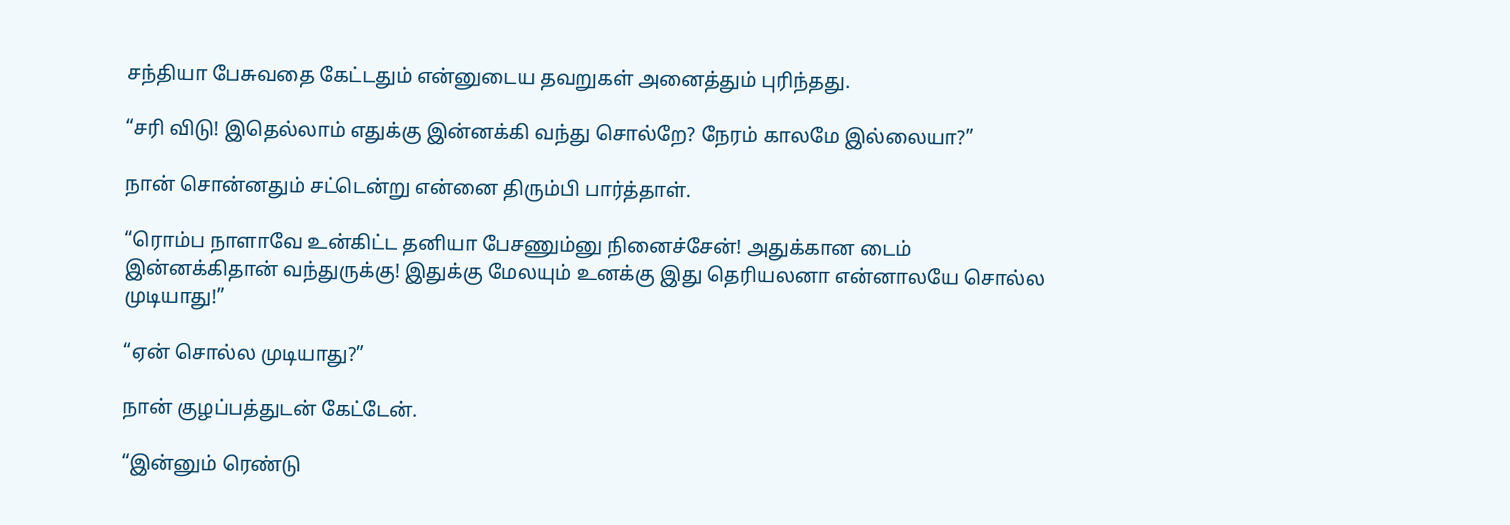சந்தியா பேசுவதை கேட்டதும் என்னுடைய தவறுகள் அனைத்தும் புரிந்தது.

“சரி விடு! இதெல்லாம் எதுக்கு இன்னக்கி வந்து சொல்றே? நேரம் காலமே இல்லையா?”

நான் சொன்னதும் சட்டென்று என்னை திரும்பி பார்த்தாள்.

“ரொம்ப நாளாவே உன்கிட்ட தனியா பேசணும்னு நினைச்சேன்! அதுக்கான டைம் இன்னக்கிதான் வந்துருக்கு! இதுக்கு மேலயும் உனக்கு இது தெரியலனா என்னாலயே சொல்ல முடியாது!”

“ஏன் சொல்ல முடியாது?”

நான் குழப்பத்துடன் கேட்டேன்.

“இன்னும் ரெண்டு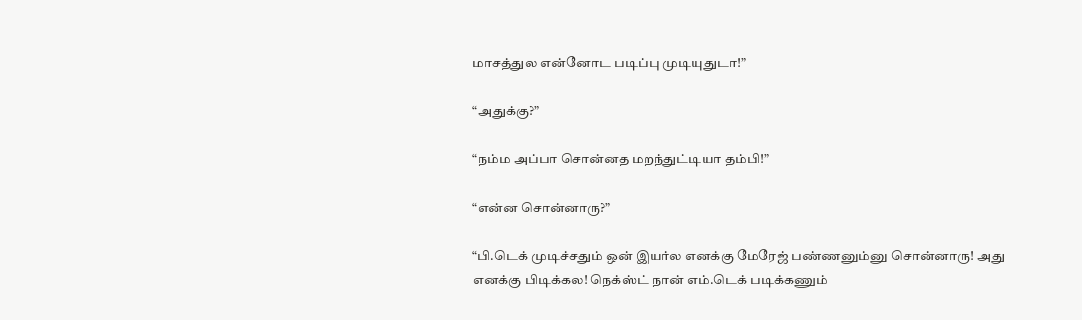மாசத்துல என்னோட படிப்பு முடியுதுடா!”

“அதுக்கு?”

“நம்ம அப்பா சொன்னத மறந்துட்டியா தம்பி!”

“என்ன சொன்னாரு?”

“பி.டெக் முடிச்சதும் ஒன் இயர்ல எனக்கு மேரேஜ் பண்ணனும்னு சொன்னாரு! அது எனக்கு பிடிக்கல! நெக்ஸ்ட் நான் எம்.டெக் படிக்கணும்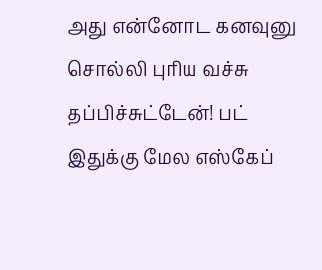அது என்னோட கனவுனு சொல்லி புரிய வச்சு தப்பிச்சுட்டேன்! பட் இதுக்கு மேல எஸ்கேப்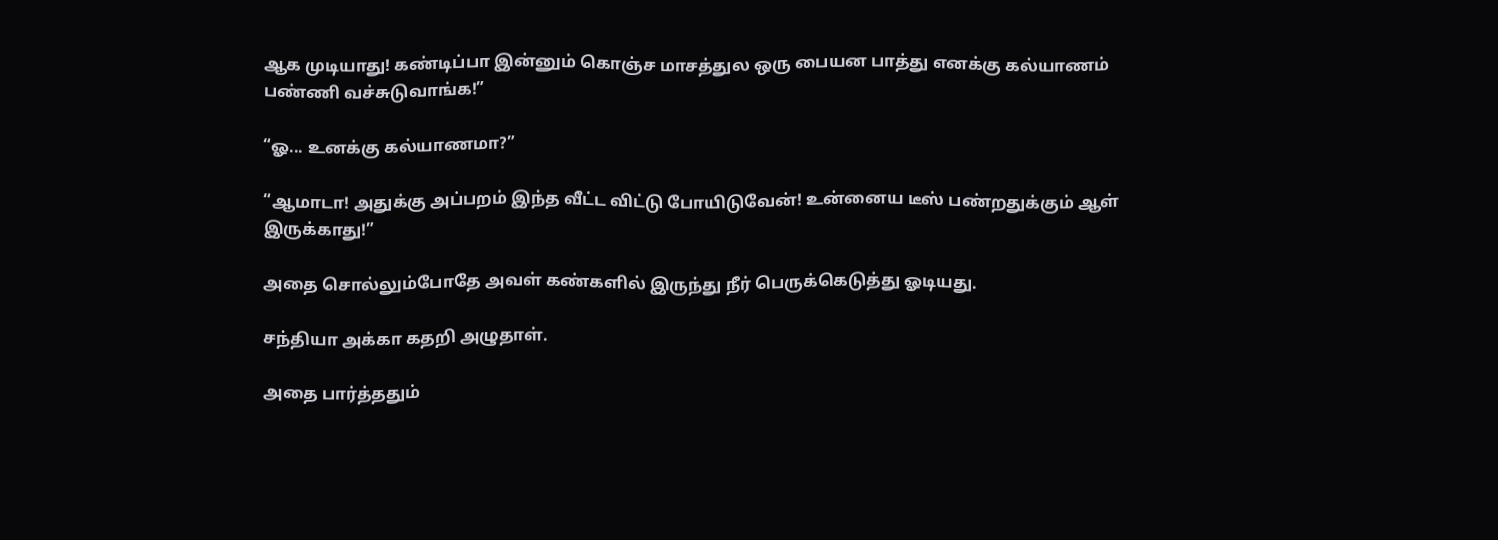ஆக முடியாது! கண்டிப்பா இன்னும் கொஞ்ச மாசத்துல ஒரு பையன பாத்து எனக்கு கல்யாணம் பண்ணி வச்சுடுவாங்க!”

“ஓ... உனக்கு கல்யாணமா?”

“ஆமாடா! அதுக்கு அப்பறம் இந்த வீட்ட விட்டு போயிடுவேன்! உன்னைய டீஸ் பண்றதுக்கும் ஆள் இருக்காது!”

அதை சொல்லும்போதே அவள் கண்களில் இருந்து நீர் பெருக்கெடுத்து ஓடியது.

சந்தியா அக்கா கதறி அழுதாள்.

அதை பார்த்ததும்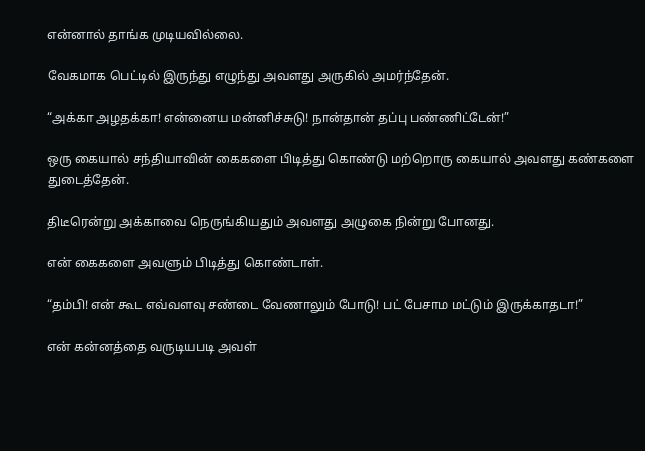என்னால் தாங்க முடியவில்லை.

வேகமாக பெட்டில் இருந்து எழுந்து அவளது அருகில் அமர்ந்தேன்.

“அக்கா அழதக்கா! என்னைய மன்னிச்சுடு! நான்தான் தப்பு பண்ணிட்டேன்!”

ஒரு கையால் சந்தியாவின் கைகளை பிடித்து கொண்டு மற்றொரு கையால் அவளது கண்களை துடைத்தேன்.

திடீரென்று அக்காவை நெருங்கியதும் அவளது அழுகை நின்று போனது.

என் கைகளை அவளும் பிடித்து கொண்டாள்.

“தம்பி! என் கூட எவ்வளவு சண்டை வேணாலும் போடு! பட் பேசாம மட்டும் இருக்காதடா!”

என் கன்னத்தை வருடியபடி அவள்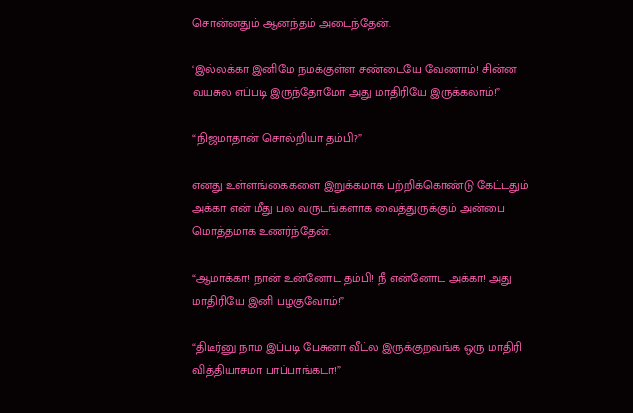சொன்னதும் ஆனந்தம் அடைந்தேன்.

‘இல்லக்கா இனிமே நமக்குள்ள சண்டையே வேணாம்! சின்ன வயசுல எப்படி இருந்தோமோ அது மாதிரியே இருக்கலாம்!”

“நிஜமாதான் சொல்றியா தம்பி?”

எனது உள்ளங்கைகளை இறுக்கமாக பற்றிக்கொண்டு கேட்டதும் அக்கா என் மீது பல வருடங்களாக வைத்துருக்கும் அன்பை மொத்தமாக உணர்ந்தேன்.

“ஆமாக்கா! நான் உன்னோட தம்பி! நீ என்னோட அக்கா! அது மாதிரியே இனி பழகுவோம்!”

“திடீர்னு நாம இப்படி பேசுனா வீட்ல இருக்குறவங்க ஒரு மாதிரி வித்தியாசமா பாப்பாங்கடா!”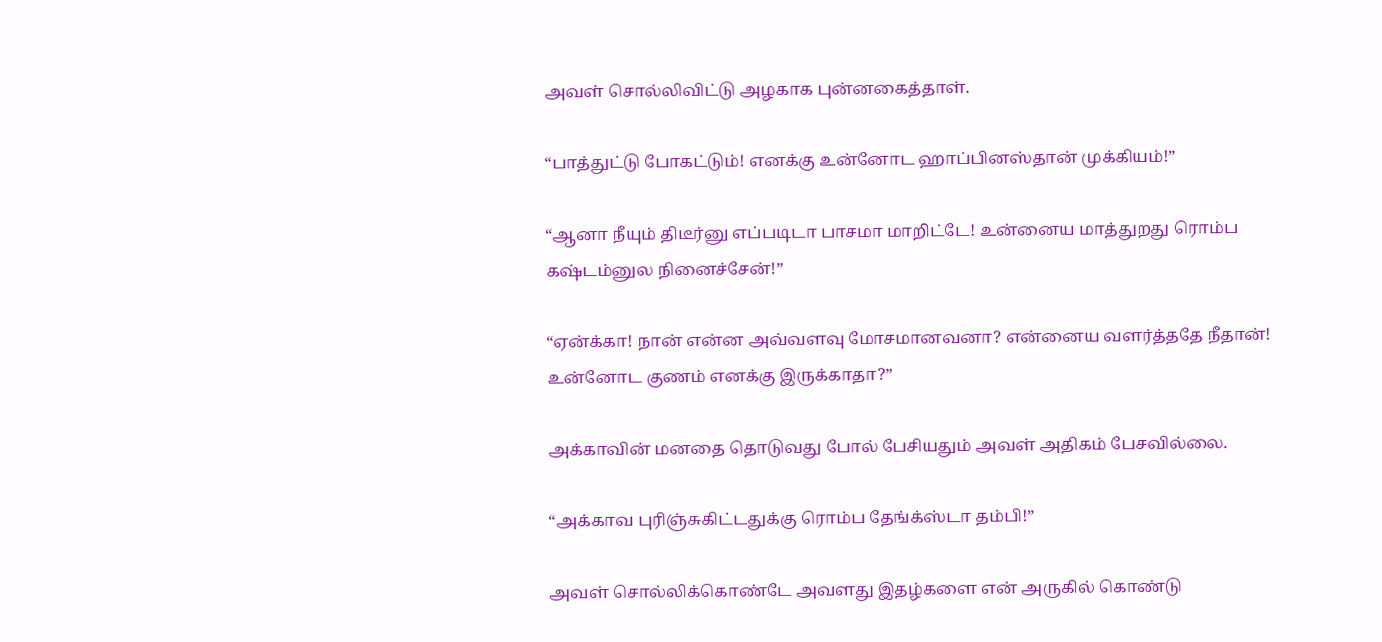அவள் சொல்லிவிட்டு அழகாக புன்னகைத்தாள்.

“பாத்துட்டு போகட்டும்! எனக்கு உன்னோட ஹாப்பினஸ்தான் முக்கியம்!”

“ஆனா நீயும் திடீர்னு எப்படிடா பாசமா மாறிட்டே! உன்னைய மாத்துறது ரொம்ப கஷ்டம்னுல நினைச்சேன்!”

“ஏன்க்கா! நான் என்ன அவ்வளவு மோசமானவனா? என்னைய வளர்த்ததே நீதான்! உன்னோட குணம் எனக்கு இருக்காதா?”

அக்காவின் மனதை தொடுவது போல் பேசியதும் அவள் அதிகம் பேசவில்லை.

“அக்காவ புரிஞ்சுகிட்டதுக்கு ரொம்ப தேங்க்ஸ்டா தம்பி!”

அவள் சொல்லிக்கொண்டே அவளது இதழ்களை என் அருகில் கொண்டு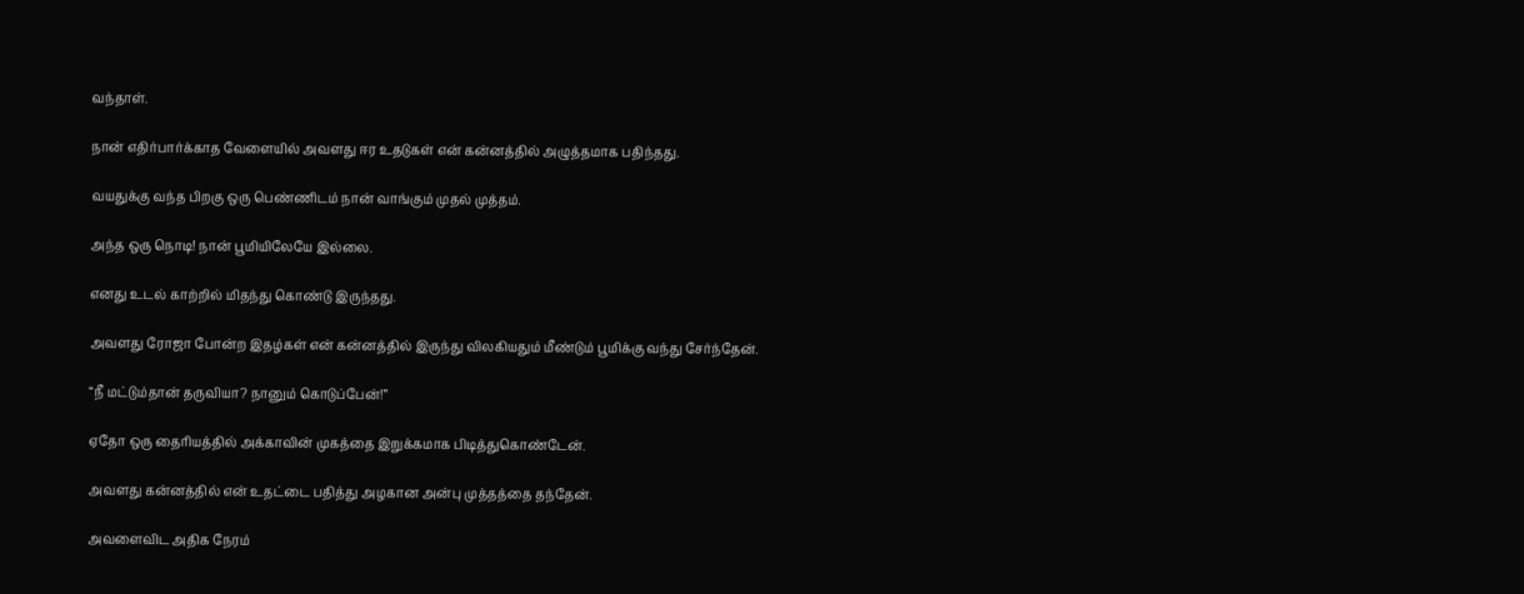வந்தாள்.

நான் எதிர்பார்க்காத வேளையில் அவளது ஈர உதடுகள் என் கன்னத்தில் அழுத்தமாக பதிந்தது.

வயதுக்கு வந்த பிறகு ஒரு பெண்ணிடம் நான் வாங்கும் முதல் முத்தம்.

அந்த ஒரு நொடி! நான் பூமியிலேயே இல்லை.

எனது உடல் காற்றில் மிதந்து கொண்டு இருந்தது.

அவளது ரோஜா போன்ற இதழ்கள் என் கன்னத்தில் இருந்து விலகியதும் மீண்டும் பூமிக்கு வந்து சேர்ந்தேன்.

“நீ மட்டும்தான் தருவியா? நானும் கொடுப்பேன்!”

ஏதோ ஒரு தைரியத்தில் அக்காவின் முகத்தை இறுக்கமாக பிடித்துகொண்டேன்.

அவளது கன்னத்தில் என் உதட்டை பதித்து அழகான அன்பு முத்தத்தை தந்தேன்.

அவளைவிட அதிக நேரம்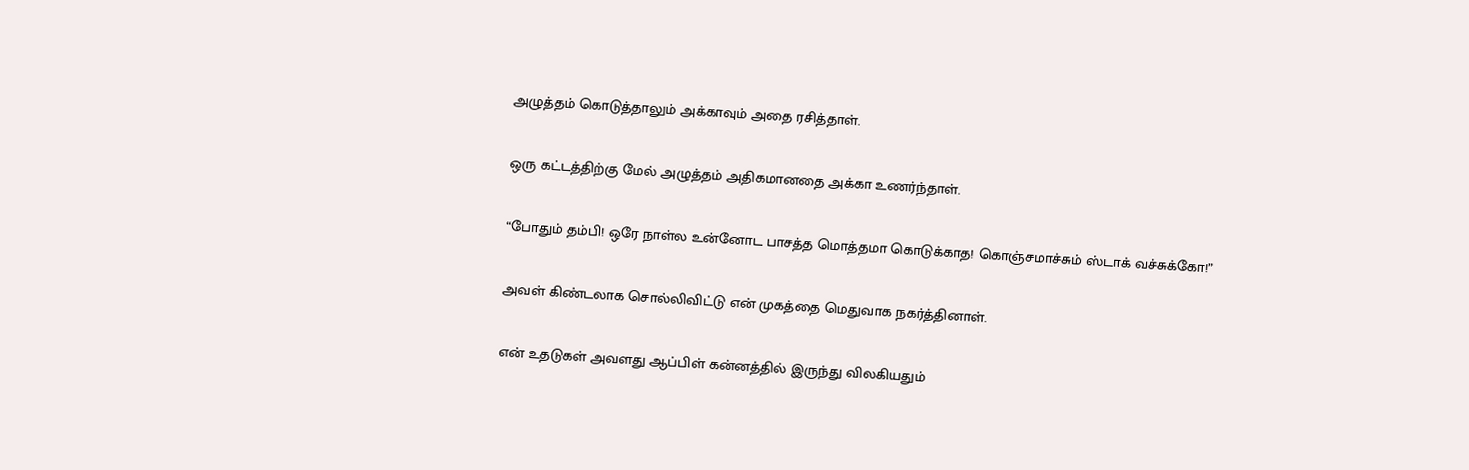அழுத்தம் கொடுத்தாலும் அக்காவும் அதை ரசித்தாள்.

ஒரு கட்டத்திற்கு மேல் அழுத்தம் அதிகமானதை அக்கா உணர்ந்தாள்.

“போதும் தம்பி! ஒரே நாள்ல உன்னோட பாசத்த மொத்தமா கொடுக்காத! கொஞ்சமாச்சும் ஸ்டாக் வச்சுக்கோ!”

அவள் கிண்டலாக சொல்லிவிட்டு என் முகத்தை மெதுவாக நகர்த்தினாள்.

என் உதடுகள் அவளது ஆப்பிள் கன்னத்தில் இருந்து விலகியதும்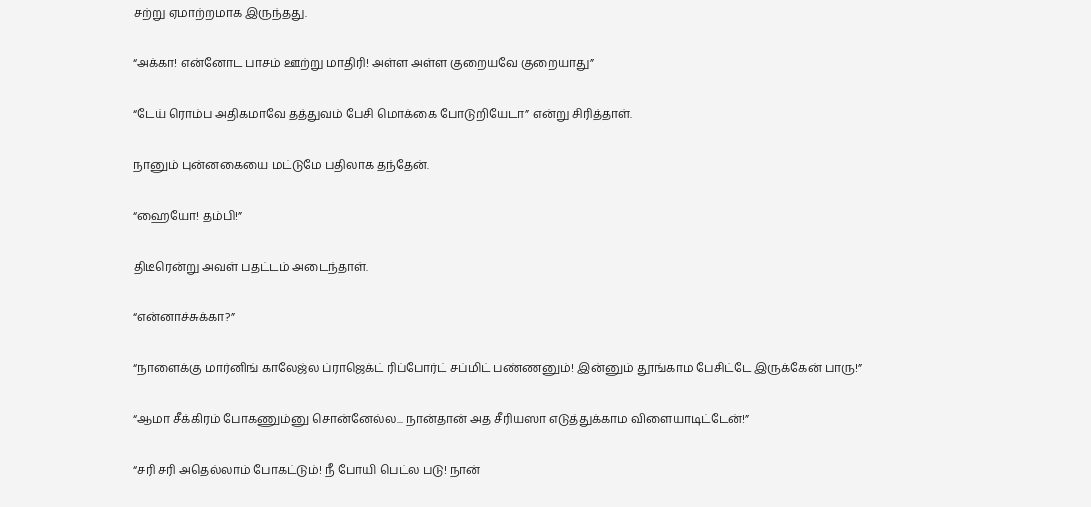சற்று ஏமாற்றமாக இருந்தது.

“அக்கா! என்னோட பாசம் ஊற்று மாதிரி! அள்ள அள்ள குறையவே குறையாது”

“டேய் ரொம்ப அதிகமாவே தத்துவம் பேசி மொக்கை போடுறியேடா” என்று சிரித்தாள்.

நானும் புன்னகையை மட்டுமே பதிலாக தந்தேன்.

“ஹையோ! தம்பி!”

திடீரென்று அவள் பதட்டம் அடைந்தாள்.

“என்னாச்சுக்கா?”

“நாளைக்கு மார்னிங் காலேஜ்ல ப்ராஜெக்ட் ரிப்போர்ட் சப்மிட் பண்ணனும்! இன்னும் தூங்காம பேசிட்டே இருக்கேன் பாரு!”

“ஆமா சீக்கிரம் போகணும்னு சொன்னேல்ல... நான்தான் அத சீரியஸா எடுத்துக்காம விளையாடிட்டேன்!”

“சரி சரி அதெல்லாம் போகட்டும்! நீ போயி பெட்ல படு! நான்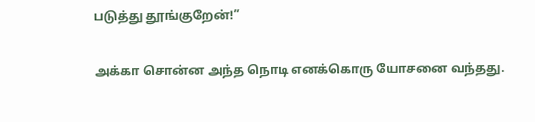படுத்து தூங்குறேன்!”

அக்கா சொன்ன அந்த நொடி எனக்கொரு யோசனை வந்தது.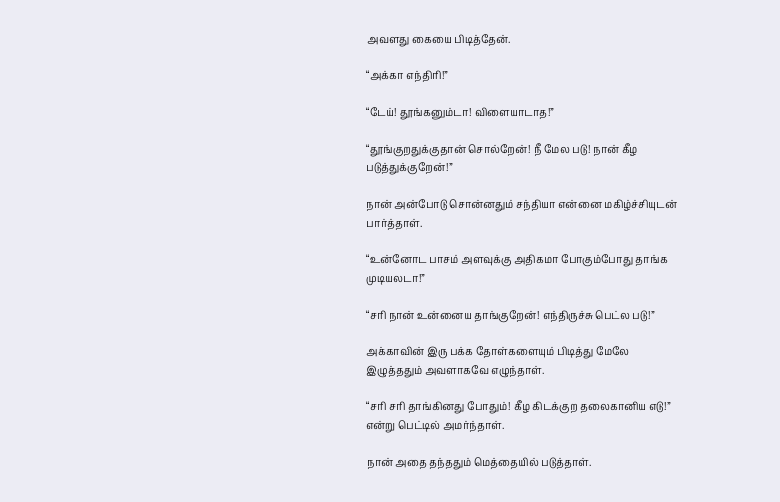அவளது கையை பிடித்தேன்.

“அக்கா எந்திரி!”

“டேய்! தூங்கனும்டா! விளையாடாத!”

“தூங்குறதுக்குதான் சொல்றேன்! நீ மேல படு! நான் கீழ படுத்துக்குறேன்!”

நான் அன்போடு சொன்னதும் சந்தியா என்னை மகிழ்ச்சியுடன் பார்த்தாள்.

“உன்னோட பாசம் அளவுக்கு அதிகமா போகும்போது தாங்க முடியலடா!”

“சரி நான் உன்னைய தாங்குறேன்! எந்திருச்சு பெட்ல படு!”

அக்காவின் இரு பக்க தோள்களையும் பிடித்து மேலே இழுத்ததும் அவளாகவே எழுந்தாள்.

“சரி சரி தாங்கினது போதும்! கீழ கிடக்குற தலைகானிய எடு!” என்று பெட்டில் அமர்ந்தாள்.

நான் அதை தந்ததும் மெத்தையில் படுத்தாள்.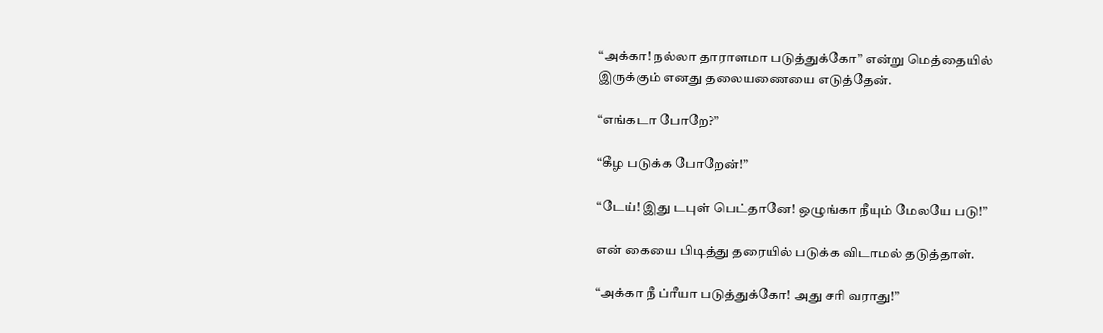“அக்கா! நல்லா தாராளமா படுத்துக்கோ” என்று மெத்தையில் இருக்கும் எனது தலையணையை எடுத்தேன்.

“எங்கடா போறே?”

“கீழ படுக்க போறேன்!”

“டேய்! இது டபுள் பெட்தானே! ஒழுங்கா நீயும் மேலயே படு!”

என் கையை பிடித்து தரையில் படுக்க விடாமல் தடுத்தாள்.

“அக்கா நீ ப்ரீயா படுத்துக்கோ! அது சரி வராது!”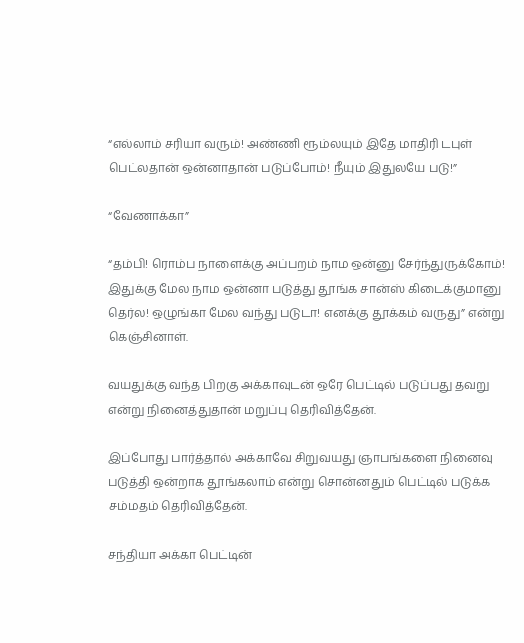“எல்லாம் சரியா வரும்! அண்ணி ரூம்லயும் இதே மாதிரி டபுள் பெட்லதான் ஒன்னாதான் படுப்போம்! நீயும் இதுலயே படு!”

“வேணாக்கா”

“தம்பி! ரொம்ப நாளைக்கு அப்பறம் நாம ஒன்னு சேர்ந்துருக்கோம்! இதுக்கு மேல நாம ஒன்னா படுத்து தூங்க சான்ஸ் கிடைக்குமானு தெர்ல! ஒழுங்கா மேல வந்து படுடா! எனக்கு தூக்கம் வருது” என்று கெஞ்சினாள்.

வயதுக்கு வந்த பிறகு அக்காவுடன் ஒரே பெட்டில் படுப்பது தவறு என்று நினைத்துதான் மறுப்பு தெரிவித்தேன்.

இப்போது பார்த்தால் அக்காவே சிறுவயது ஞாபங்களை நினைவு படுத்தி ஒன்றாக தூங்கலாம் என்று சொன்னதும் பெட்டில் படுக்க சம்மதம் தெரிவித்தேன்.

சந்தியா அக்கா பெட்டின்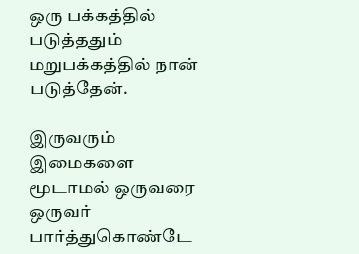ஒரு பக்கத்தில் படுத்ததும் மறுபக்கத்தில் நான் படுத்தேன்.

இருவரும் இமைகளை மூடாமல் ஒருவரை ஒருவர் பார்த்துகொண்டே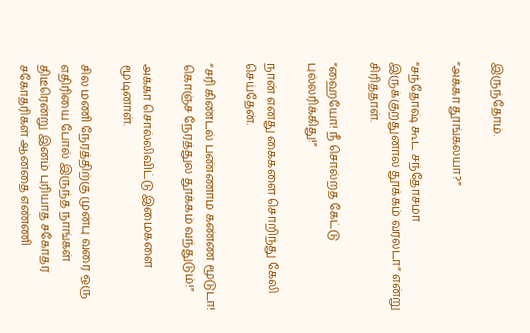இருந்தோம்.

“அக்கா தூங்கலயா?”

“சந்தோஷ் கூட சந்தோசமா இருக்குறதுனால தூக்கம் வரலடா” என்று சிரித்தாள்.

“ஹையோ! நீ சொல்றத கேட்டு புல்லரிக்கிது!”

நான் எனது கைகளை சொறிந்து கேலி செய்தேன்.

“சரி கிண்டல் பண்ணாம கண்ண மூடுடா! கொஞ்ச நேரத்துல தூக்கம் வந்துடும்!”

அக்கா சொல்லிவிட்டு இமைகளை மூடினாள்.

சில மணி நேரத்திற்கு முன்பு வரை ஒரு எதிரியை போல் இருந்த நாங்கள் திடீரென்று இனம் புரியாத சகோதர சகோதரிகள் ஆனதை எண்ணி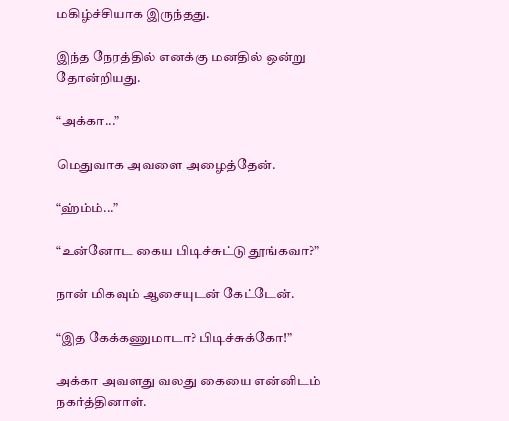மகிழ்ச்சியாக இருந்தது.

இந்த நேரத்தில் எனக்கு மனதில் ஒன்று தோன்றியது.

“அக்கா...”

மெதுவாக அவளை அழைத்தேன்.

“ஹ்ம்ம்...”

“உன்னோட கைய பிடிச்சுட்டு தூங்கவா?”

நான் மிகவும் ஆசையுடன் கேட்டேன்.

“இத கேக்கணுமாடா? பிடிச்சுக்கோ!”

அக்கா அவளது வலது கையை என்னிடம் நகர்த்தினாள்.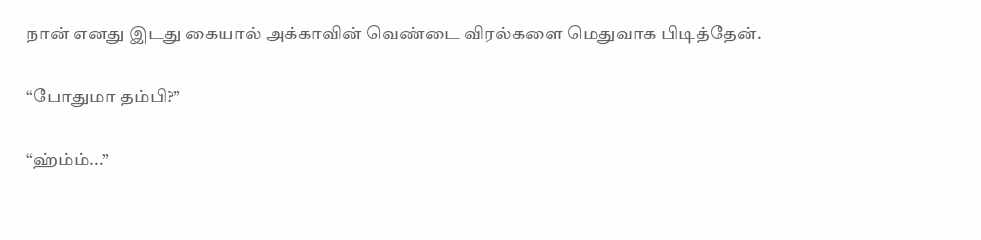நான் எனது இடது கையால் அக்காவின் வெண்டை விரல்களை மெதுவாக பிடித்தேன்.

“போதுமா தம்பி?”

“ஹ்ம்ம்...”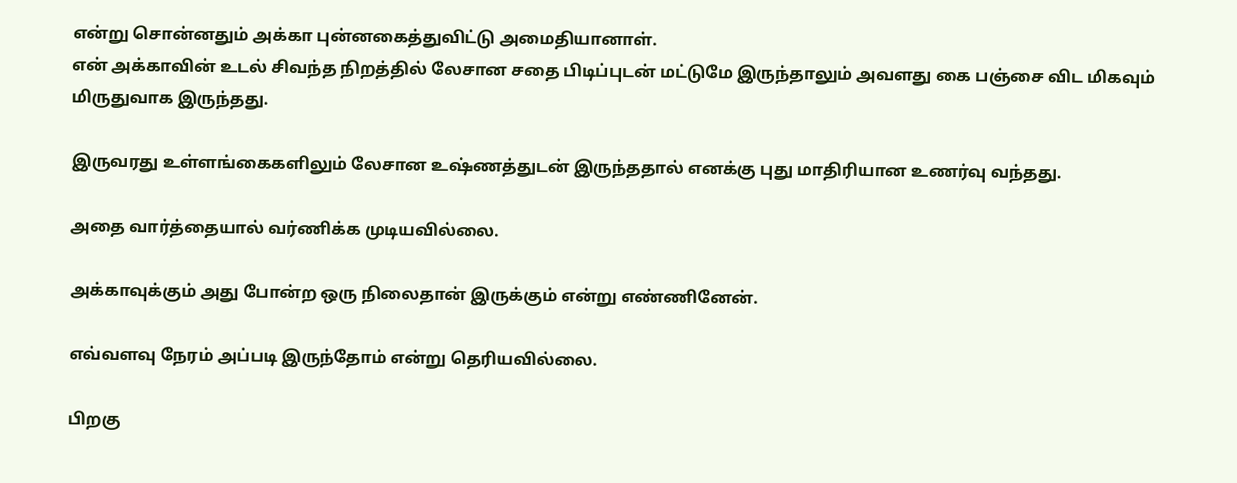என்று சொன்னதும் அக்கா புன்னகைத்துவிட்டு அமைதியானாள்.
என் அக்காவின் உடல் சிவந்த நிறத்தில் லேசான சதை பிடிப்புடன் மட்டுமே இருந்தாலும் அவளது கை பஞ்சை விட மிகவும் மிருதுவாக இருந்தது.

இருவரது உள்ளங்கைகளிலும் லேசான உஷ்ணத்துடன் இருந்ததால் எனக்கு புது மாதிரியான உணர்வு வந்தது.

அதை வார்த்தையால் வர்ணிக்க முடியவில்லை.

அக்காவுக்கும் அது போன்ற ஒரு நிலைதான் இருக்கும் என்று எண்ணினேன்.

எவ்வளவு நேரம் அப்படி இருந்தோம் என்று தெரியவில்லை.

பிறகு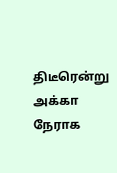திடீரென்று அக்கா நேராக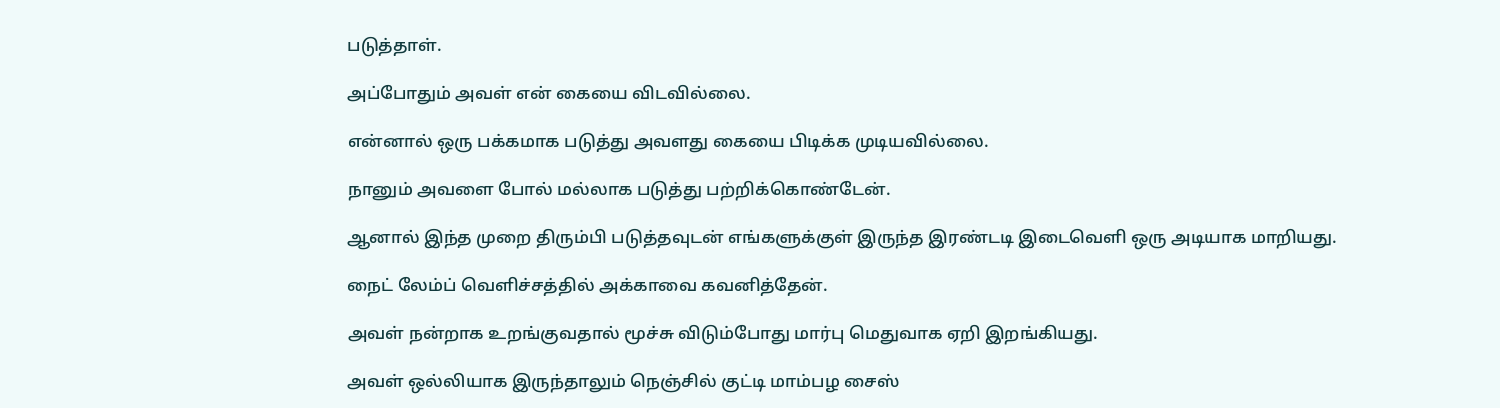படுத்தாள்.

அப்போதும் அவள் என் கையை விடவில்லை.

என்னால் ஒரு பக்கமாக படுத்து அவளது கையை பிடிக்க முடியவில்லை.

நானும் அவளை போல் மல்லாக படுத்து பற்றிக்கொண்டேன்.

ஆனால் இந்த முறை திரும்பி படுத்தவுடன் எங்களுக்குள் இருந்த இரண்டடி இடைவெளி ஒரு அடியாக மாறியது.

நைட் லேம்ப் வெளிச்சத்தில் அக்காவை கவனித்தேன்.

அவள் நன்றாக உறங்குவதால் மூச்சு விடும்போது மார்பு மெதுவாக ஏறி இறங்கியது.

அவள் ஒல்லியாக இருந்தாலும் நெஞ்சில் குட்டி மாம்பழ சைஸ்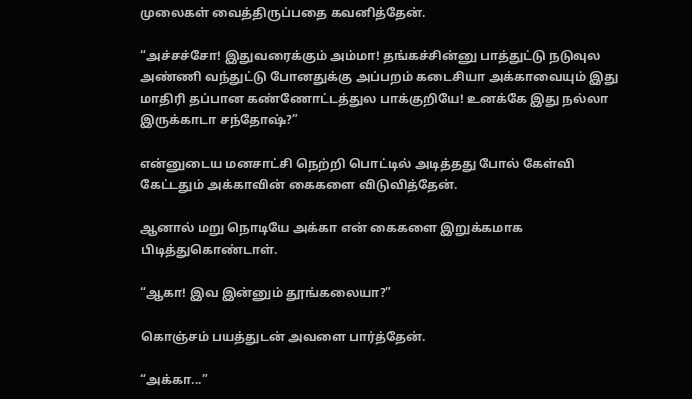முலைகள் வைத்திருப்பதை கவனித்தேன்.

“அச்சச்சோ! இதுவரைக்கும் அம்மா! தங்கச்சின்னு பாத்துட்டு நடுவுல அண்ணி வந்துட்டு போனதுக்கு அப்பறம் கடைசியா அக்காவையும் இது மாதிரி தப்பான கண்ணோட்டத்துல பாக்குறியே! உனக்கே இது நல்லா இருக்காடா சந்தோஷ்?”

என்னுடைய மனசாட்சி நெற்றி பொட்டில் அடித்தது போல் கேள்வி கேட்டதும் அக்காவின் கைகளை விடுவித்தேன்.

ஆனால் மறு நொடியே அக்கா என் கைகளை இறுக்கமாக பிடித்துகொண்டாள்.

“ஆகா! இவ இன்னும் தூங்கலையா?”

கொஞ்சம் பயத்துடன் அவளை பார்த்தேன்.

“அக்கா...”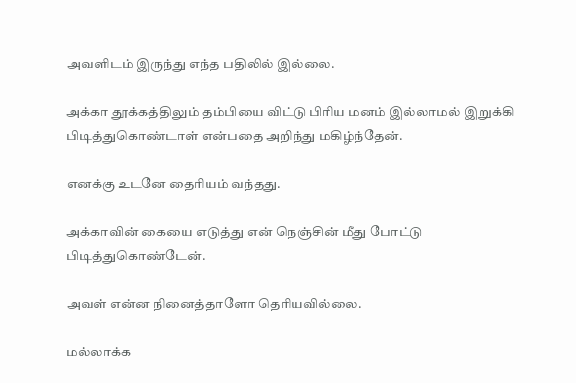அவளிடம் இருந்து எந்த பதிலில் இல்லை.

அக்கா தூக்கத்திலும் தம்பியை விட்டு பிரிய மனம் இல்லாமல் இறுக்கி பிடித்துகொண்டாள் என்பதை அறிந்து மகிழ்ந்தேன்.

எனக்கு உடனே தைரியம் வந்தது.

அக்காவின் கையை எடுத்து என் நெஞ்சின் மீது போட்டு பிடித்துகொண்டேன்.

அவள் என்ன நினைத்தாளோ தெரியவில்லை.

மல்லாக்க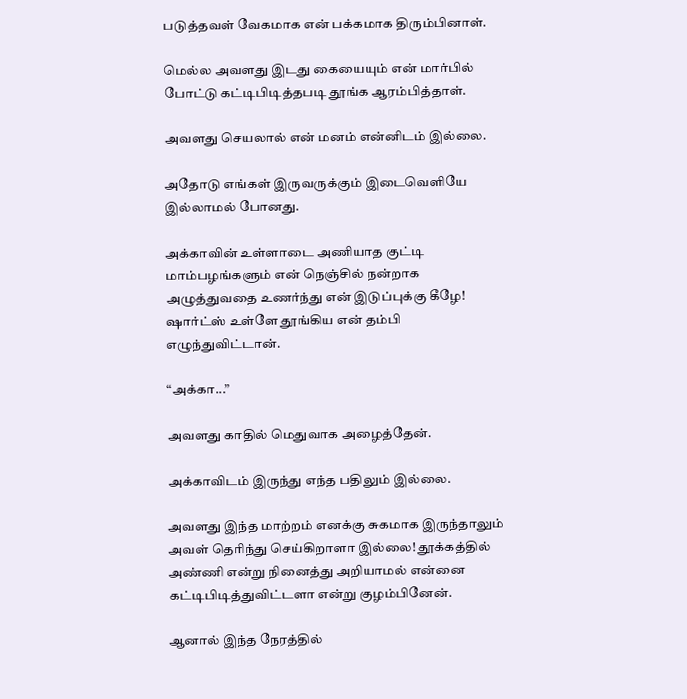படுத்தவள் வேகமாக என் பக்கமாக திரும்பினாள்.

மெல்ல அவளது இடது கையையும் என் மார்பில் போட்டு கட்டிபிடித்தபடி தூங்க ஆரம்பித்தாள்.

அவளது செயலால் என் மனம் என்னிடம் இல்லை.

அதோடு எங்கள் இருவருக்கும் இடைவெளியே இல்லாமல் போனது.

அக்காவின் உள்ளாடை அணியாத குட்டி மாம்பழங்களும் என் நெஞ்சில் நன்றாக அழுத்துவதை உணர்ந்து என் இடுப்புக்கு கீழே! ஷார்ட்ஸ் உள்ளே தூங்கிய என் தம்பி எழுந்துவிட்டான்.

“அக்கா...”

அவளது காதில் மெதுவாக அழைத்தேன்.

அக்காவிடம் இருந்து எந்த பதிலும் இல்லை.

அவளது இந்த மாற்றம் எனக்கு சுகமாக இருந்தாலும் அவள் தெரிந்து செய்கிறாளா இல்லை! தூக்கத்தில் அண்ணி என்று நினைத்து அறியாமல் என்னை கட்டிபிடித்துவிட்டளா என்று குழம்பினேன்.

ஆனால் இந்த நேரத்தில்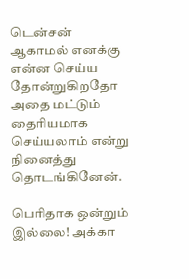டென்சன் ஆகாமல் எனக்கு என்ன செய்ய தோன்றுகிறதோ அதை மட்டும் தைரியமாக செய்யலாம் என்று நினைத்து தொடங்கினேன்.

பெரிதாக ஒன்றும் இல்லை! அக்கா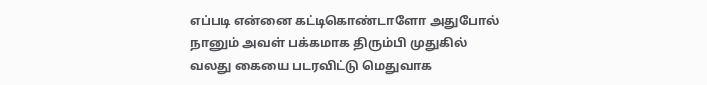எப்படி என்னை கட்டிகொண்டாளோ அதுபோல் நானும் அவள் பக்கமாக திரும்பி முதுகில் வலது கையை படரவிட்டு மெதுவாக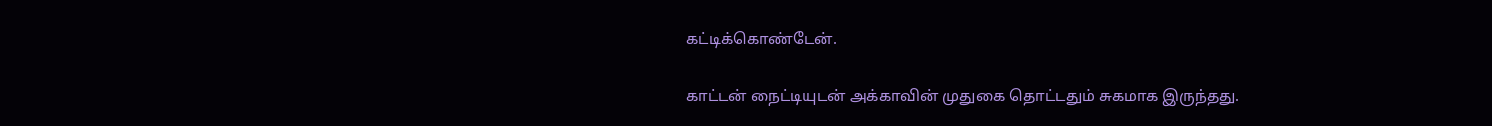கட்டிக்கொண்டேன்.

காட்டன் நைட்டியுடன் அக்காவின் முதுகை தொட்டதும் சுகமாக இருந்தது.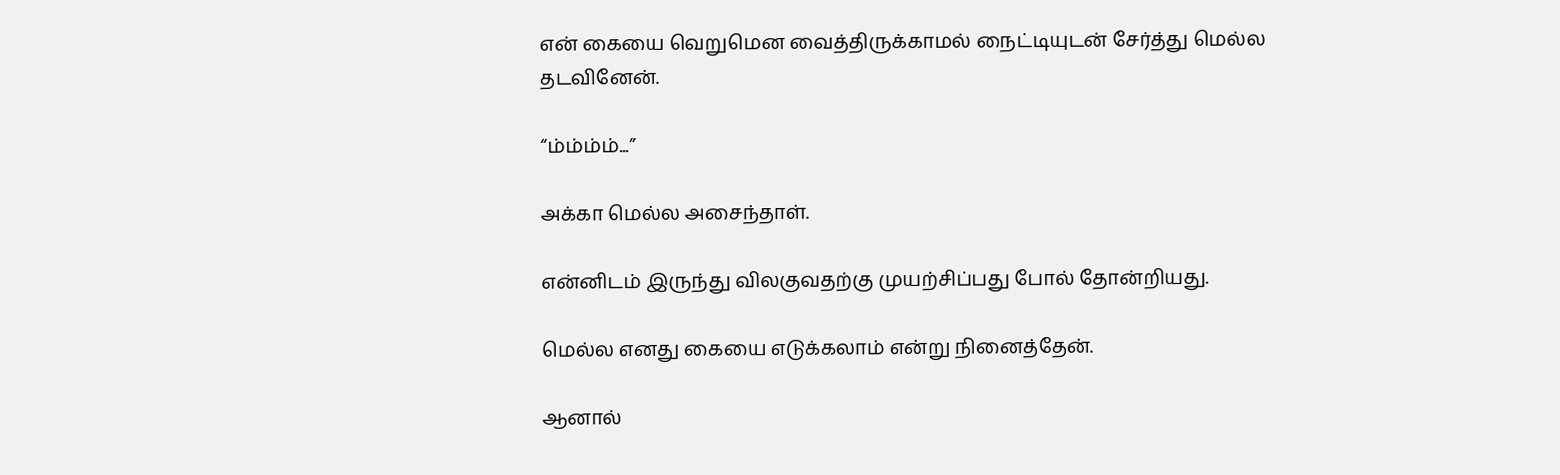என் கையை வெறுமென வைத்திருக்காமல் நைட்டியுடன் சேர்த்து மெல்ல தடவினேன்.

“ம்ம்ம்ம்...”

அக்கா மெல்ல அசைந்தாள்.

என்னிடம் இருந்து விலகுவதற்கு முயற்சிப்பது போல் தோன்றியது.

மெல்ல எனது கையை எடுக்கலாம் என்று நினைத்தேன்.

ஆனால்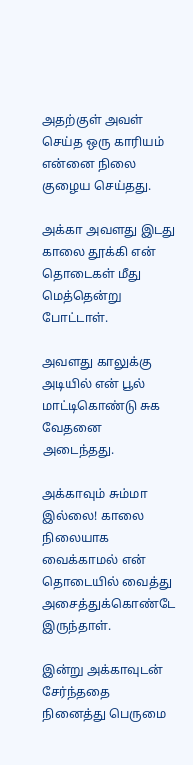அதற்குள் அவள் செய்த ஒரு காரியம் என்னை நிலை குழைய செய்தது.

அக்கா அவளது இடது காலை தூக்கி என் தொடைகள் மீது மெத்தென்று போட்டாள்.

அவளது காலுக்கு அடியில் என் பூல் மாட்டிகொண்டு சுக வேதனை அடைந்தது.

அக்காவும் சும்மா இல்லை! காலை நிலையாக வைக்காமல் என் தொடையில் வைத்து அசைத்துக்கொண்டே இருந்தாள்.

இன்று அக்காவுடன் சேர்ந்ததை நினைத்து பெருமை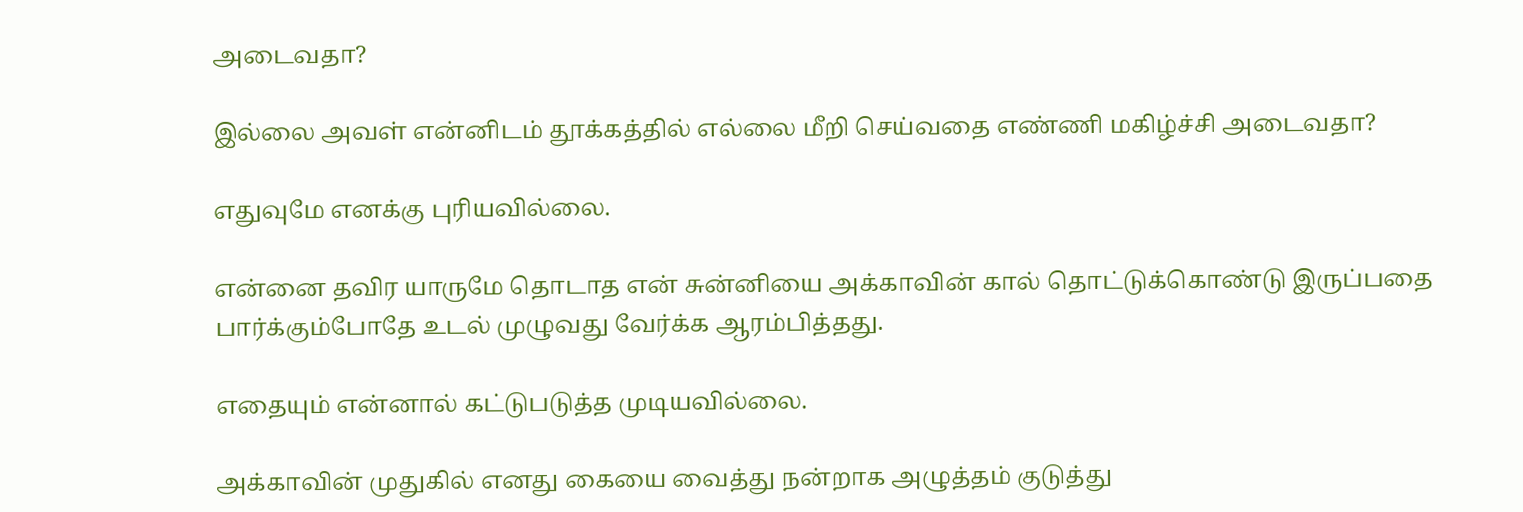அடைவதா?

இல்லை அவள் என்னிடம் தூக்கத்தில் எல்லை மீறி செய்வதை எண்ணி மகிழ்ச்சி அடைவதா?

எதுவுமே எனக்கு புரியவில்லை.

என்னை தவிர யாருமே தொடாத என் சுன்னியை அக்காவின் கால் தொட்டுக்கொண்டு இருப்பதை பார்க்கும்போதே உடல் முழுவது வேர்க்க ஆரம்பித்தது.

எதையும் என்னால் கட்டுபடுத்த முடியவில்லை.

அக்காவின் முதுகில் எனது கையை வைத்து நன்றாக அழுத்தம் குடுத்து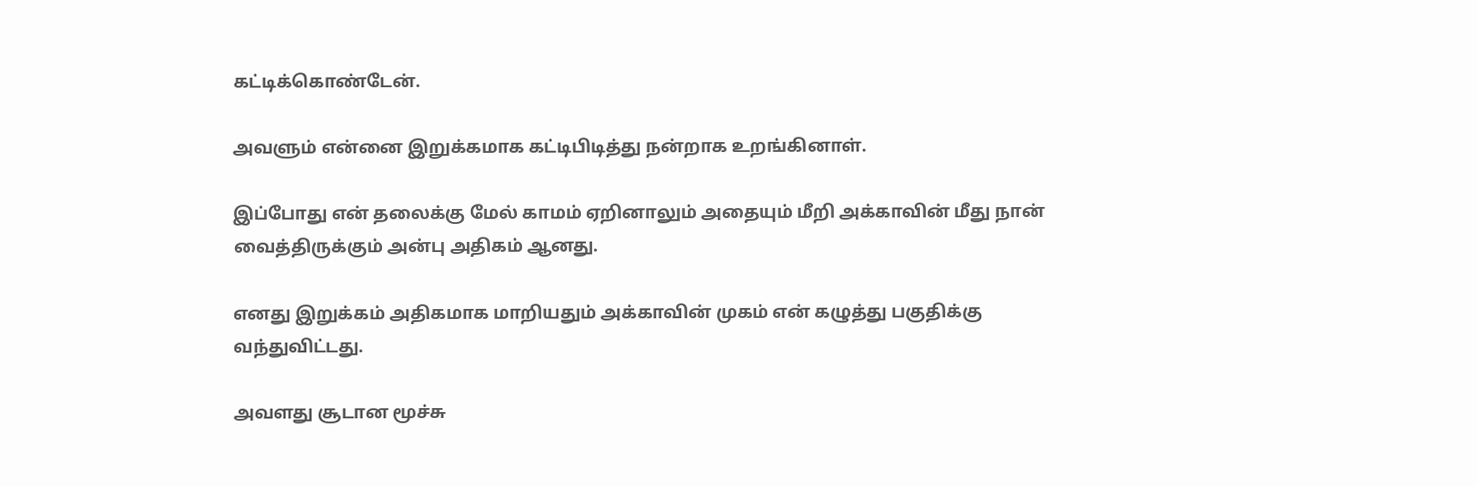கட்டிக்கொண்டேன்.

அவளும் என்னை இறுக்கமாக கட்டிபிடித்து நன்றாக உறங்கினாள்.

இப்போது என் தலைக்கு மேல் காமம் ஏறினாலும் அதையும் மீறி அக்காவின் மீது நான் வைத்திருக்கும் அன்பு அதிகம் ஆனது.

எனது இறுக்கம் அதிகமாக மாறியதும் அக்காவின் முகம் என் கழுத்து பகுதிக்கு வந்துவிட்டது.

அவளது சூடான மூச்சு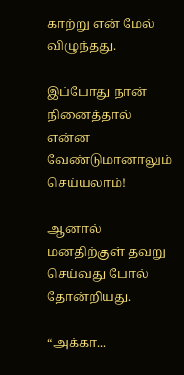காற்று என் மேல் விழுந்தது.

இப்போது நான் நினைத்தால் என்ன வேண்டுமானாலும் செய்யலாம்!

ஆனால் மனதிற்குள் தவறு செய்வது போல் தோன்றியது.

“அக்கா...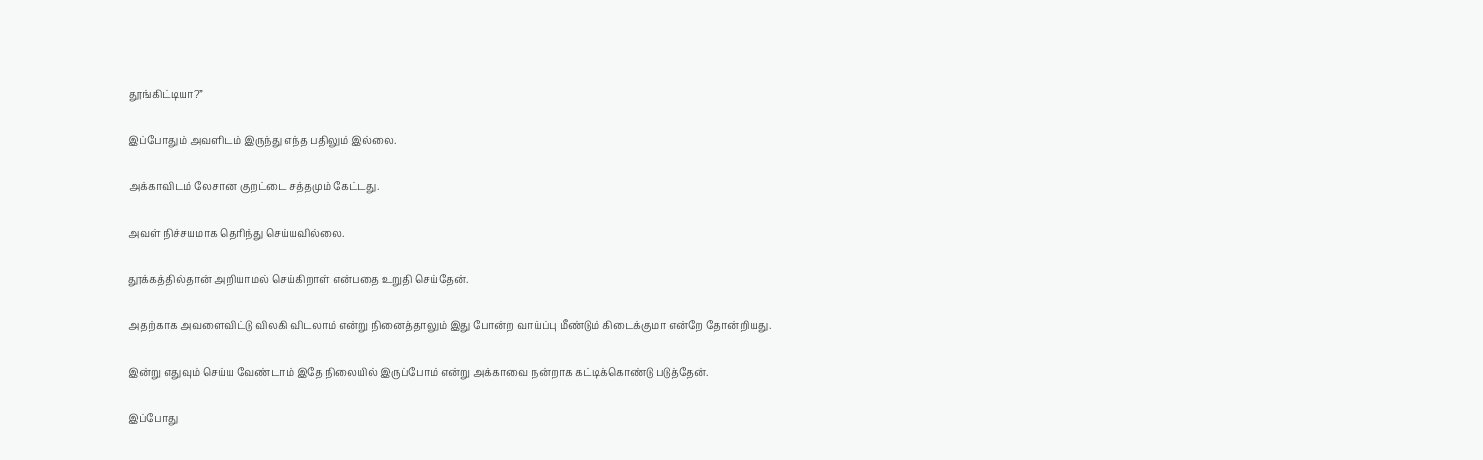தூங்கிட்டியா?”

இப்போதும் அவளிடம் இருந்து எந்த பதிலும் இல்லை.

அக்காவிடம் லேசான குறட்டை சத்தமும் கேட்டது.

அவள் நிச்சயமாக தெரிந்து செய்யவில்லை.

தூக்கத்தில்தான் அறியாமல் செய்கிறாள் என்பதை உறுதி செய்தேன்.

அதற்காக அவளைவிட்டு விலகி விடலாம் என்று நினைத்தாலும் இது போன்ற வாய்ப்பு மீண்டும் கிடைக்குமா என்றே தோன்றியது.

இன்று எதுவும் செய்ய வேண்டாம் இதே நிலையில் இருப்போம் என்று அக்காவை நன்றாக கட்டிக்கொண்டு படுத்தேன்.

இப்போது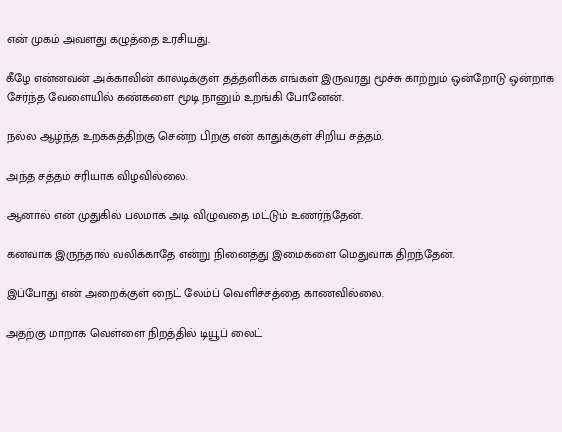என் முகம் அவளது கழுத்தை உரசியது.

கீழே என்னவன் அக்காவின் காலடிக்குள் தத்தளிக்க எங்கள் இருவரது மூச்சு காற்றும் ஒன்றோடு ஒன்றாக சேர்ந்த வேளையில் கண்களை மூடி நானும் உறங்கி போனேன்.

நல்ல ஆழ்ந்த உறக்கத்திற்கு சென்ற பிறகு என் காதுக்குள் சிறிய சத்தம்.

அந்த சத்தம் சரியாக விழவில்லை.

ஆனால் என் முதுகில் பலமாக அடி விழுவதை மட்டும் உணர்ந்தேன்.

கனவாக இருந்தால் வலிக்காதே என்று நினைத்து இமைகளை மெதுவாக திறந்தேன்.

இப்போது என் அறைக்குள் நைட் லேம்ப் வெளிச்சத்தை காணவில்லை.

அதற்கு மாறாக வெள்ளை நிறத்தில் டியூப் லைட்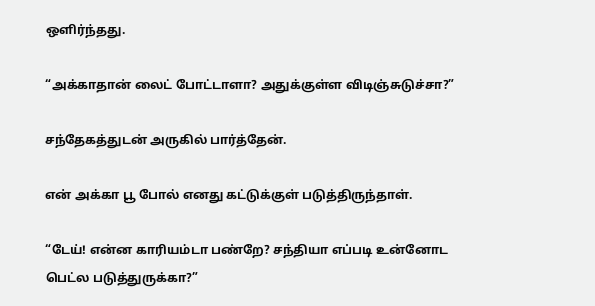ஒளிர்ந்தது.

“அக்காதான் லைட் போட்டாளா? அதுக்குள்ள விடிஞ்சுடுச்சா?”

சந்தேகத்துடன் அருகில் பார்த்தேன்.

என் அக்கா பூ போல் எனது கட்டுக்குள் படுத்திருந்தாள்.

“டேய்! என்ன காரியம்டா பண்றே? சந்தியா எப்படி உன்னோட பெட்ல படுத்துருக்கா?”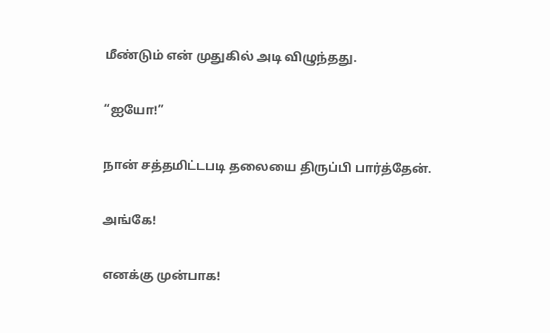மீண்டும் என் முதுகில் அடி விழுந்தது.

“ஐயோ!”

நான் சத்தமிட்டபடி தலையை திருப்பி பார்த்தேன்.

அங்கே!

எனக்கு முன்பாக!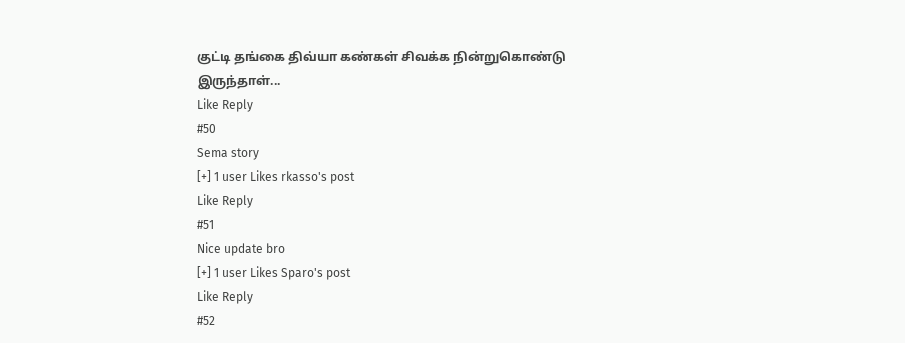குட்டி தங்கை திவ்யா கண்கள் சிவக்க நின்றுகொண்டு இருந்தாள்...
Like Reply
#50
Sema story
[+] 1 user Likes rkasso's post
Like Reply
#51
Nice update bro
[+] 1 user Likes Sparo's post
Like Reply
#52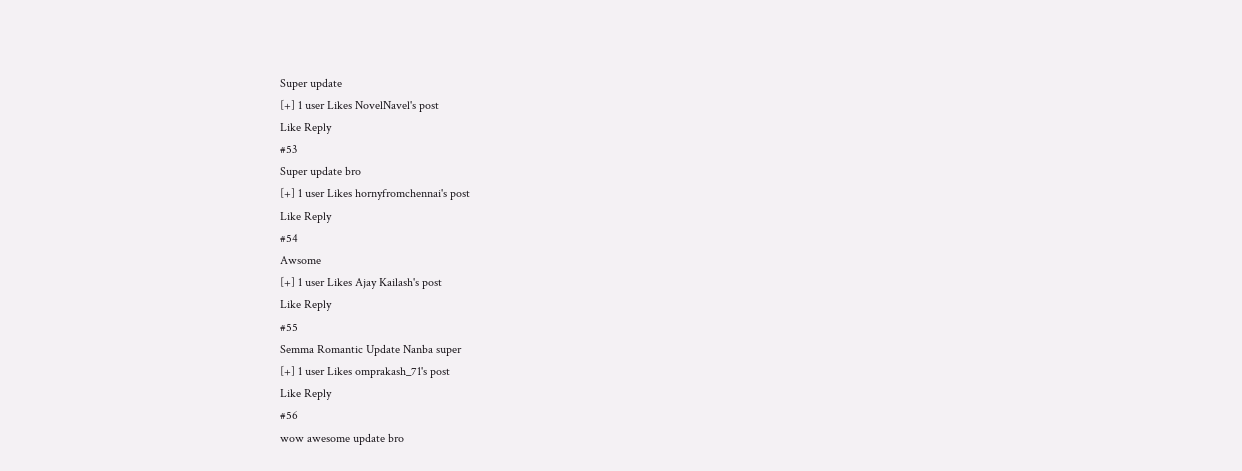Super update
[+] 1 user Likes NovelNavel's post
Like Reply
#53
Super update bro
[+] 1 user Likes hornyfromchennai's post
Like Reply
#54
Awsome
[+] 1 user Likes Ajay Kailash's post
Like Reply
#55
Semma Romantic Update Nanba super
[+] 1 user Likes omprakash_71's post
Like Reply
#56
wow awesome update bro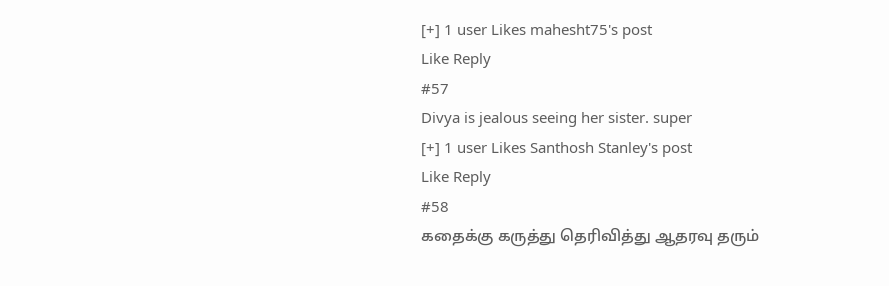[+] 1 user Likes mahesht75's post
Like Reply
#57
Divya is jealous seeing her sister. super
[+] 1 user Likes Santhosh Stanley's post
Like Reply
#58
கதைக்கு கருத்து தெரிவித்து ஆதரவு தரும்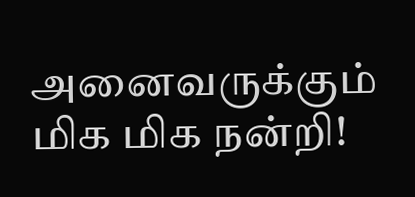அனைவருக்கும் மிக மிக நன்றி!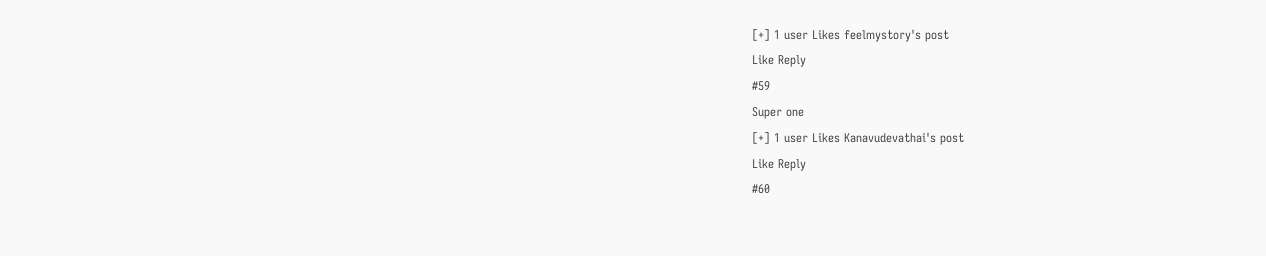[+] 1 user Likes feelmystory's post
Like Reply
#59
Super one
[+] 1 user Likes Kanavudevathai's post
Like Reply
#60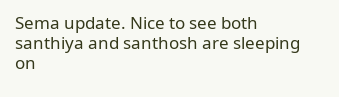Sema update. Nice to see both santhiya and santhosh are sleeping on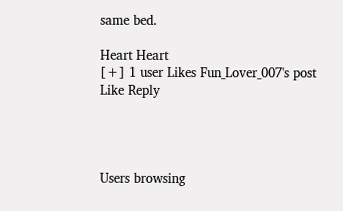same bed.

Heart Heart
[+] 1 user Likes Fun_Lover_007's post
Like Reply




Users browsing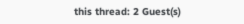this thread: 2 Guest(s)